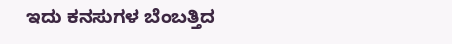ಇದು ಕನಸುಗಳ ಬೆಂಬತ್ತಿದ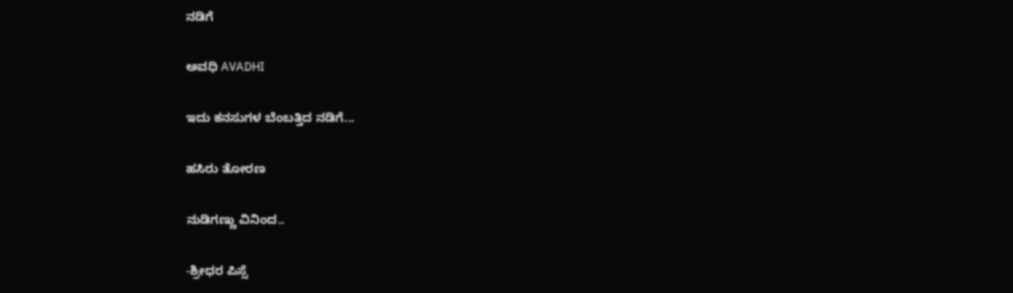ನಡಿಗೆ‍

ಅವಧಿ AVADHI

ಇದು ಕನಸುಗಳ ಬೆಂಬತ್ತಿದ ನಡಿಗೆ...

ಹಸಿರು ತೋರಣ

ನುಡಿಗಣ್ಣು ವಿನಿಂದ..

-ಶ್ರೀಧರ ಪಿಸ್ಸೆ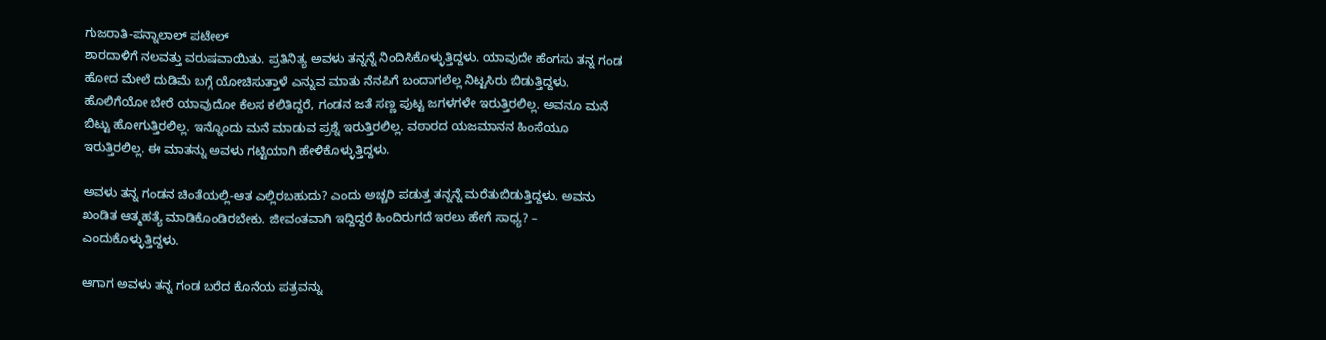ಗುಜರಾತಿ-ಪನ್ನಾಲಾಲ್ ಪಟೇಲ್
ಶಾರದಾಳಿಗೆ ನಲವತ್ತು ವರುಷವಾಯಿತು. ಪ್ರತಿನಿತ್ಯ ಅವಳು ತನ್ನನ್ನೆ ನಿಂದಿಸಿಕೊಳ್ಳುತ್ತಿದ್ದಳು. ಯಾವುದೇ ಹೆಂಗಸು ತನ್ನ ಗಂಡ ಹೋದ ಮೇಲೆ ದುಡಿಮೆ ಬಗ್ಗೆ ಯೋಚಿಸುತ್ತಾಳೆ ಎನ್ನುವ ಮಾತು ನೆನಪಿಗೆ ಬಂದಾಗಲೆಲ್ಲ ನಿಟ್ಟಸಿರು ಬಿಡುತ್ತಿದ್ದಳು. ಹೊಲಿಗೆಯೋ ಬೇರೆ ಯಾವುದೋ ಕೆಲಸ ಕಲಿತಿದ್ದರೆ, ಗಂಡನ ಜತೆ ಸಣ್ಣ ಪುಟ್ಟ ಜಗಳಗಳೇ ಇರುತ್ತಿರಲಿಲ್ಲ. ಅವನೂ ಮನೆ ಬಿಟ್ಟು ಹೋಗುತ್ತಿರಲಿಲ್ಲ. ಇನ್ನೊಂದು ಮನೆ ಮಾಡುವ ಪ್ರಶ್ನೆ ಇರುತ್ತಿರಲಿಲ್ಲ. ವಠಾರದ ಯಜಮಾನನ ಹಿಂಸೆಯೂ ಇರುತ್ತಿರಲಿಲ್ಲ. ಈ ಮಾತನ್ನು ಅವಳು ಗಟ್ಟಿಯಾಗಿ ಹೇಳಿಕೊಳ್ಳುತ್ತಿದ್ದಳು.

ಅವಳು ತನ್ನ ಗಂಡನ ಚಿಂತೆಯಲ್ಲಿ-ಆತ ಎಲ್ಲಿರಬಹುದು? ಎಂದು ಅಚ್ಚರಿ ಪಡುತ್ತ ತನ್ನನ್ನೆ ಮರೆತುಬಿಡುತ್ತಿದ್ದಳು. ಅವನು ಖಂಡಿತ ಆತ್ಮಹತ್ಯೆ ಮಾಡಿಕೊಂಡಿರಬೇಕು. ಜೀವಂತವಾಗಿ ಇದ್ದಿದ್ದರೆ ಹಿಂದಿರುಗದೆ ಇರಲು ಹೇಗೆ ಸಾಧ್ಯ? – ಎಂದುಕೊಳ್ಳುತ್ತಿದ್ದಳು.

ಆಗಾಗ ಅವಳು ತನ್ನ ಗಂಡ ಬರೆದ ಕೊನೆಯ ಪತ್ರವನ್ನು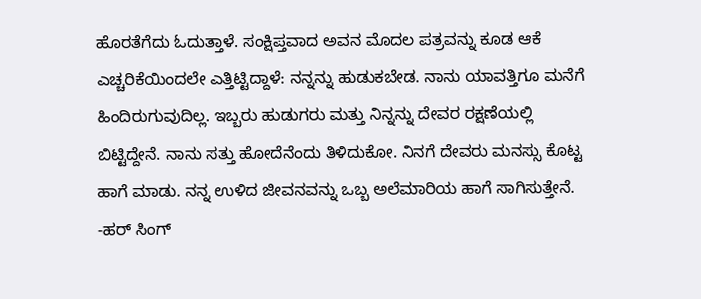ಹೊರತೆಗೆದು ಓದುತ್ತಾಳೆ. ಸಂಕ್ಷಿಪ್ತವಾದ ಅವನ ಮೊದಲ ಪತ್ರವನ್ನು ಕೂಡ ಆಕೆ ಎಚ್ಚರಿಕೆಯಿಂದಲೇ ಎತ್ತಿಟ್ಟಿದ್ದಾಳೆ: ನನ್ನನ್ನು ಹುಡುಕಬೇಡ. ನಾನು ಯಾವತ್ತಿಗೂ ಮನೆಗೆ ಹಿಂದಿರುಗುವುದಿಲ್ಲ. ಇಬ್ಬರು ಹುಡುಗರು ಮತ್ತು ನಿನ್ನನ್ನು ದೇವರ ರಕ್ಷಣೆಯಲ್ಲಿ ಬಿಟ್ಟಿದ್ದೇನೆ. ನಾನು ಸತ್ತು ಹೋದೆನೆಂದು ತಿಳಿದುಕೋ. ನಿನಗೆ ದೇವರು ಮನಸ್ಸು ಕೊಟ್ಟ ಹಾಗೆ ಮಾಡು. ನನ್ನ ಉಳಿದ ಜೀವನವನ್ನು ಒಬ್ಬ ಅಲೆಮಾರಿಯ ಹಾಗೆ ಸಾಗಿಸುತ್ತೇನೆ. -ಹರ್ ಸಿಂಗ್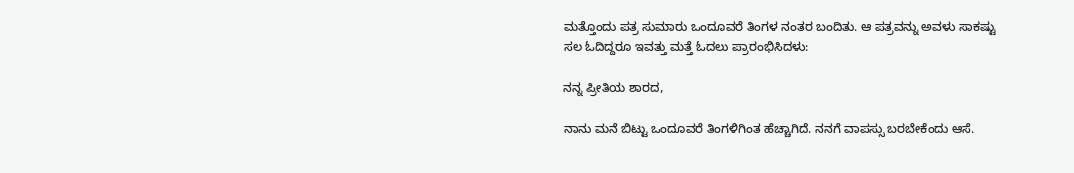ಮತ್ತೊಂದು ಪತ್ರ ಸುಮಾರು ಒಂದೂವರೆ ತಿಂಗಳ ನಂತರ ಬಂದಿತು. ಆ ಪತ್ರವನ್ನು ಅವಳು ಸಾಕಷ್ಟು ಸಲ ಓದಿದ್ದರೂ ಇವತ್ತು ಮತ್ತೆ ಓದಲು ಪ್ರಾರಂಭಿಸಿದಳು:

ನನ್ನ ಪ್ರೀತಿಯ ಶಾರದ,

ನಾನು ಮನೆ ಬಿಟ್ಟು ಒಂದೂವರೆ ತಿಂಗಳಿಗಿಂತ ಹೆಚ್ಚಾಗಿದೆ. ನನಗೆ ವಾಪಸ್ಸು ಬರಬೇಕೆಂದು ಆಸೆ.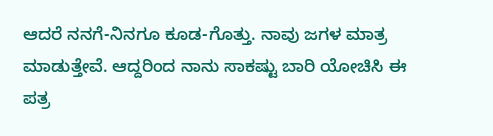ಆದರೆ ನನಗೆ-ನಿನಗೂ ಕೂಡ-ಗೊತ್ತು. ನಾವು ಜಗಳ ಮಾತ್ರ ಮಾಡುತ್ತೇವೆ. ಆದ್ದರಿಂದ ನಾನು ಸಾಕಷ್ಟು ಬಾರಿ ಯೋಚಿಸಿ ಈ ಪತ್ರ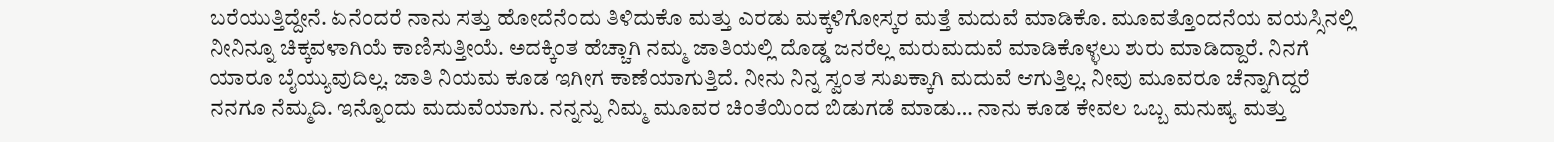ಬರೆಯುತ್ತಿದ್ದೇನೆ. ಏನೆಂದರೆ ನಾನು ಸತ್ತು ಹೋದೆನೆಂದು ತಿಳಿದುಕೊ ಮತ್ತು ಎರಡು ಮಕ್ಕಳಿಗೋಸ್ಕರ ಮತ್ತೆ ಮದುವೆ ಮಾಡಿಕೊ. ಮೂವತ್ತೊಂದನೆಯ ವಯಸ್ಸಿನಲ್ಲಿ ನೀನಿನ್ನೂ ಚಿಕ್ಕವಳಾಗಿಯೆ ಕಾಣಿಸುತ್ತೀಯೆ. ಅದಕ್ಕಿಂತ ಹೆಚ್ಚಾಗಿ ನಮ್ಮ ಜಾತಿಯಲ್ಲಿ ದೊಡ್ಡ ಜನರೆಲ್ಲ ಮರುಮದುವೆ ಮಾಡಿಕೊಳ್ಳಲು ಶುರು ಮಾಡಿದ್ದಾರೆ. ನಿನಗೆ ಯಾರೂ ಬೈಯ್ಯುವುದಿಲ್ಲ. ಜಾತಿ ನಿಯಮ ಕೂಡ ಇಗೀಗ ಕಾಣೆಯಾಗುತ್ತಿದೆ. ನೀನು ನಿನ್ನ ಸ್ವಂತ ಸುಖಕ್ಕಾಗಿ ಮದುವೆ ಆಗುತ್ತಿಲ್ಲ. ನೀವು ಮೂವರೂ ಚೆನ್ನಾಗಿದ್ದರೆ ನನಗೂ ನೆಮ್ಮದಿ. ಇನ್ನೊಂದು ಮದುವೆಯಾಗು. ನನ್ನನ್ನು ನಿಮ್ಮ ಮೂವರ ಚಿಂತೆಯಿಂದ ಬಿಡುಗಡೆ ಮಾಡು… ನಾನು ಕೂಡ ಕೇವಲ ಒಬ್ಬ ಮನುಷ್ಯ ಮತ್ತು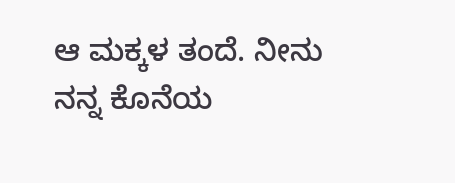ಆ ಮಕ್ಕಳ ತಂದೆ. ನೀನು ನನ್ನ ಕೊನೆಯ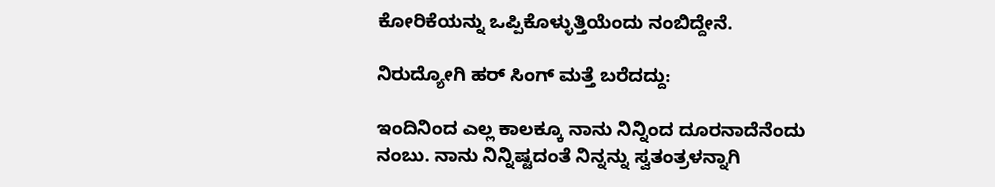ಕೋರಿಕೆಯನ್ನು ಒಪ್ಪಿಕೊಳ್ಳುತ್ತಿಯೆಂದು ನಂಬಿದ್ದೇನೆ.

ನಿರುದ್ಯೋಗಿ ಹರ್ ಸಿಂಗ್ ಮತ್ತೆ ಬರೆದದ್ದು:

ಇಂದಿನಿಂದ ಎಲ್ಲ ಕಾಲಕ್ಕೂ ನಾನು ನಿನ್ನಿಂದ ದೂರನಾದೆನೆಂದು ನಂಬು. ನಾನು ನಿನ್ನಿಷ್ಟದಂತೆ ನಿನ್ನನ್ನು ಸ್ವತಂತ್ರಳನ್ನಾಗಿ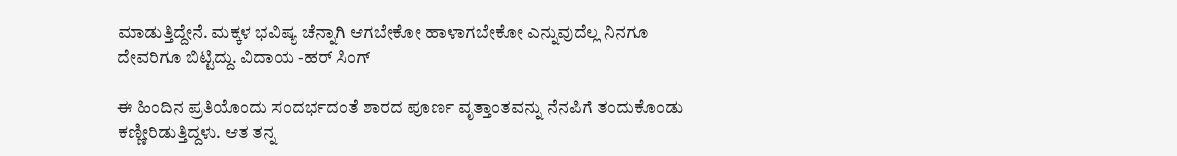ಮಾಡುತ್ತಿದ್ದೇನೆ. ಮಕ್ಕಳ ಭವಿಷ್ಯ ಚೆನ್ನಾಗಿ ಆಗಬೇಕೋ ಹಾಳಾಗಬೇಕೋ ಎನ್ನುವುದೆಲ್ಲ ನಿನಗೂ ದೇವರಿಗೂ ಬಿಟ್ಟಿದ್ದು. ವಿದಾಯ -ಹರ್ ಸಿಂಗ್

ಈ ಹಿಂದಿನ ಪ್ರತಿಯೊಂದು ಸಂದರ್ಭದಂತೆ ಶಾರದ ಪೂರ್ಣ ವೃತ್ತಾಂತವನ್ನು ನೆನಪಿಗೆ ತಂದುಕೊಂಡು ಕಣ್ಣೀರಿಡುತ್ತಿದ್ದಳು. ಆತ ತನ್ನ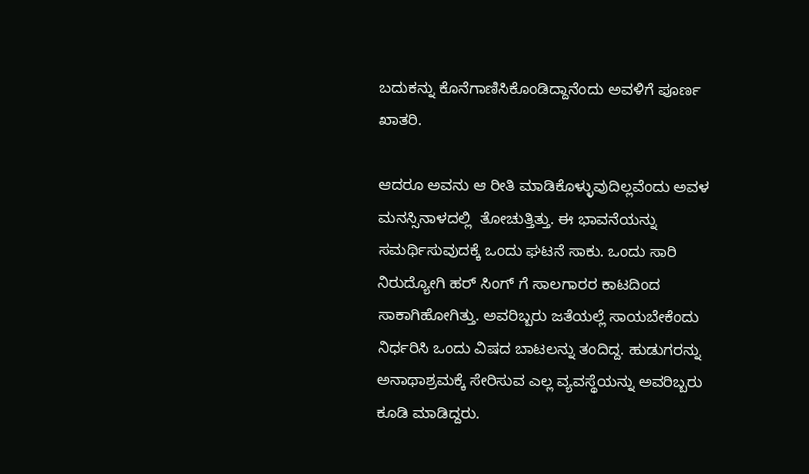ಬದುಕನ್ನು ಕೊನೆಗಾಣಿಸಿಕೊಂಡಿದ್ದಾನೆಂದು ಅವಳಿಗೆ ಪೂರ್ಣ ಖಾತರಿ.

ಆದರೂ ಅವನು ಆ ರೀತಿ ಮಾಡಿಕೊಳ್ಳುವುದಿಲ್ಲವೆಂದು ಅವಳ ಮನಸ್ಸಿನಾಳದಲ್ಲಿ  ತೋಚುತ್ತಿತ್ತು. ಈ ಭಾವನೆಯನ್ನು ಸಮರ್ಥಿಸುವುದಕ್ಕೆ ಒಂದು ಘಟನೆ ಸಾಕು. ಒಂದು ಸಾರಿ ನಿರುದ್ಯೋಗಿ ಹರ್ ಸಿಂಗ್ ಗೆ ಸಾಲಗಾರರ ಕಾಟದಿಂದ ಸಾಕಾಗಿಹೋಗಿತ್ತು. ಅವರಿಬ್ಬರು ಜತೆಯಲ್ಲೆ ಸಾಯಬೇಕೆಂದು ನಿರ್ಧರಿಸಿ ಒಂದು ವಿಷದ ಬಾಟಲನ್ನು ತಂದಿದ್ದ. ಹುಡುಗರನ್ನು ಅನಾಥಾಶ್ರಮಕ್ಕೆ ಸೇರಿಸುವ ಎಲ್ಲ ವ್ಯವಸ್ಥೆಯನ್ನು ಅವರಿಬ್ಬರು ಕೂಡಿ ಮಾಡಿದ್ದರು.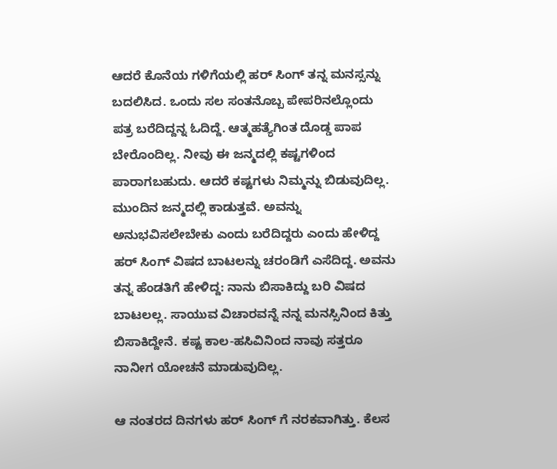ಆದರೆ ಕೊನೆಯ ಗಳಿಗೆಯಲ್ಲಿ ಹರ್ ಸಿಂಗ್ ತನ್ನ ಮನಸ್ಸನ್ನು ಬದಲಿಸಿದ. ಒಂದು ಸಲ ಸಂತನೊಬ್ಬ ಪೇಪರಿನಲ್ಲೊಂದು ಪತ್ರ ಬರೆದಿದ್ದನ್ನ ಓದಿದ್ದೆ. ಆತ್ಮಹತ್ಯೆಗಿಂತ ದೊಡ್ಡ ಪಾಪ ಬೇರೊಂದಿಲ್ಲ. ನೀವು ಈ ಜನ್ಮದಲ್ಲಿ ಕಷ್ಟಗಳಿಂದ ಪಾರಾಗಬಹುದು. ಆದರೆ ಕಷ್ಟಗಳು ನಿಮ್ಮನ್ನು ಬಿಡುವುದಿಲ್ಲ. ಮುಂದಿನ ಜನ್ಮದಲ್ಲಿ ಕಾಡುತ್ತವೆ. ಅವನ್ನು ಅನುಭವಿಸಲೇಬೇಕು ಎಂದು ಬರೆದಿದ್ದರು ಎಂದು ಹೇಳಿದ್ದ ಹರ್ ಸಿಂಗ್ ವಿಷದ ಬಾಟಲನ್ನು ಚರಂಡಿಗೆ ಎಸೆದಿದ್ದ. ಅವನು ತನ್ನ ಹೆಂಡತಿಗೆ ಹೇಳಿದ್ದ: ನಾನು ಬಿಸಾಕಿದ್ದು ಬರಿ ವಿಷದ ಬಾಟಲಲ್ಲ. ಸಾಯುವ ವಿಚಾರವನ್ನೆ ನನ್ನ ಮನಸ್ಸಿನಿಂದ ಕಿತ್ತು ಬಿಸಾಕಿದ್ದೇನೆ. ಕಷ್ಟ ಕಾಲ-ಹಸಿವಿನಿಂದ ನಾವು ಸತ್ತರೂ ನಾನೀಗ ಯೋಚನೆ ಮಾಡುವುದಿಲ್ಲ.

ಆ ನಂತರದ ದಿನಗಳು ಹರ್ ಸಿಂಗ್ ಗೆ ನರಕವಾಗಿತ್ತು. ಕೆಲಸ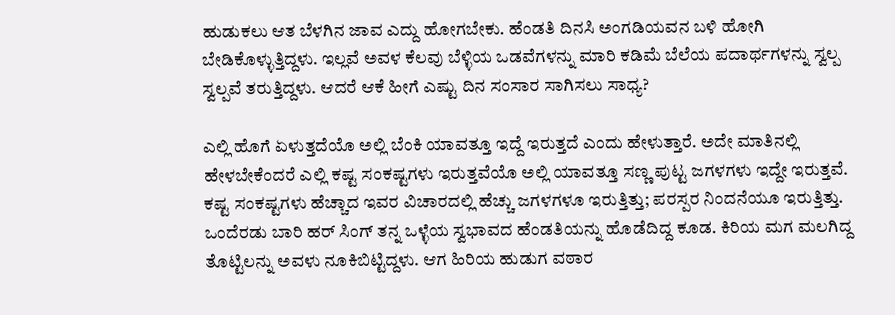ಹುಡುಕಲು ಆತ ಬೆಳಗಿನ ಜಾವ ಎದ್ದು ಹೋಗಬೇಕು. ಹೆಂಡತಿ ದಿನಸಿ ಅಂಗಡಿಯವನ ಬಳಿ ಹೋಗಿ ಬೇಡಿಕೊಳ್ಳುತ್ತಿದ್ದಳು. ಇಲ್ಲವೆ ಅವಳ ಕೆಲವು ಬೆಳ್ಳಿಯ ಒಡವೆಗಳನ್ನು ಮಾರಿ ಕಡಿಮೆ ಬೆಲೆಯ ಪದಾರ್ಥಗಳನ್ನು ಸ್ವಲ್ಪ ಸ್ವಲ್ಪವೆ ತರುತ್ತಿದ್ದಳು. ಆದರೆ ಆಕೆ ಹೀಗೆ ಎಷ್ಟು ದಿನ ಸಂಸಾರ ಸಾಗಿಸಲು ಸಾಧ್ಯ?

ಎಲ್ಲಿ ಹೊಗೆ ಏಳುತ್ತದೆಯೊ ಅಲ್ಲಿ ಬೆಂಕಿ ಯಾವತ್ತೂ ಇದ್ದೆ ಇರುತ್ತದೆ ಎಂದು ಹೇಳುತ್ತಾರೆ. ಅದೇ ಮಾತಿನಲ್ಲಿ ಹೇಳಬೇಕೆಂದರೆ ಎಲ್ಲಿ ಕಷ್ಟ ಸಂಕಷ್ಟಗಳು ಇರುತ್ತವೆಯೊ ಅಲ್ಲಿ ಯಾವತ್ತೂ ಸಣ್ಣ ಪುಟ್ಟ ಜಗಳಗಳು ಇದ್ದೇ ಇರುತ್ತವೆ. ಕಷ್ಟ ಸಂಕಷ್ಟಗಳು ಹೆಚ್ಚಾದ ಇವರ ವಿಚಾರದಲ್ಲಿ ಹೆಚ್ಚು ಜಗಳಗಳೂ ಇರುತ್ತಿತ್ತು; ಪರಸ್ಪರ ನಿಂದನೆಯೂ ಇರುತ್ತಿತ್ತು. ಒಂದೆರಡು ಬಾರಿ ಹರ್ ಸಿಂಗ್ ತನ್ನ ಒಳ್ಳೆಯ ಸ್ವಭಾವದ ಹೆಂಡತಿಯನ್ನು ಹೊಡೆದಿದ್ದ ಕೂಡ. ಕಿರಿಯ ಮಗ ಮಲಗಿದ್ದ ತೊಟ್ಟಿಲನ್ನು ಅವಳು ನೂಕಿಬಿಟ್ಟಿದ್ದಳು. ಆಗ ಹಿರಿಯ ಹುಡುಗ ವಠಾರ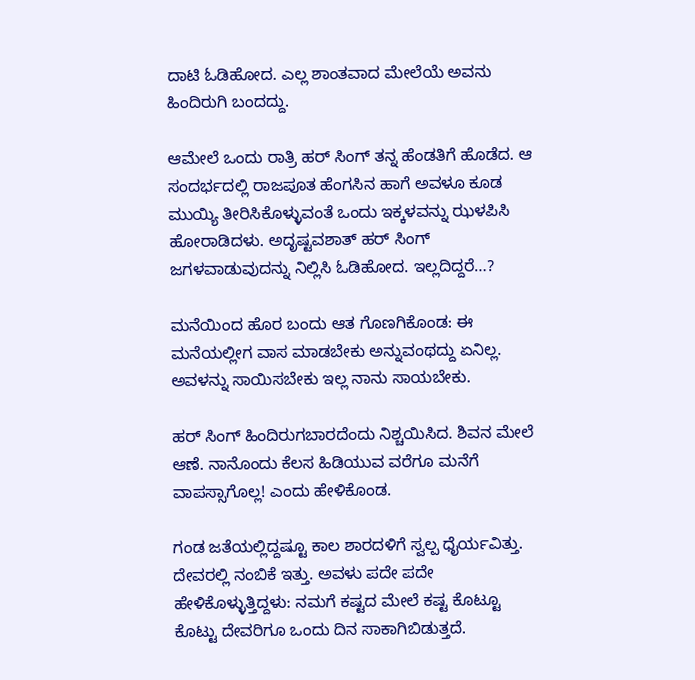ದಾಟಿ ಓಡಿಹೋದ. ಎಲ್ಲ ಶಾಂತವಾದ ಮೇಲೆಯೆ ಅವನು ಹಿಂದಿರುಗಿ ಬಂದದ್ದು.

ಆಮೇಲೆ ಒಂದು ರಾತ್ರಿ ಹರ್ ಸಿಂಗ್ ತನ್ನ ಹೆಂಡತಿಗೆ ಹೊಡೆದ. ಆ ಸಂದರ್ಭದಲ್ಲಿ ರಾಜಪೂತ ಹೆಂಗಸಿನ ಹಾಗೆ ಅವಳೂ ಕೂಡ ಮುಯ್ಯಿ ತೀರಿಸಿಕೊಳ್ಳುವಂತೆ ಒಂದು ಇಕ್ಕಳವನ್ನು ಝಳಪಿಸಿ ಹೋರಾಡಿದಳು. ಅದೃಷ್ಟವಶಾತ್ ಹರ್ ಸಿಂಗ್ ಜಗಳವಾಡುವುದನ್ನು ನಿಲ್ಲಿಸಿ ಓಡಿಹೋದ. ಇಲ್ಲದಿದ್ದರೆ…?

ಮನೆಯಿಂದ ಹೊರ ಬಂದು ಆತ ಗೊಣಗಿಕೊಂಡ: ಈ ಮನೆಯಲ್ಲೀಗ ವಾಸ ಮಾಡಬೇಕು ಅನ್ನುವಂಥದ್ದು ಏನಿಲ್ಲ. ಅವಳನ್ನು ಸಾಯಿಸಬೇಕು ಇಲ್ಲ ನಾನು ಸಾಯಬೇಕು.

ಹರ್ ಸಿಂಗ್ ಹಿಂದಿರುಗಬಾರದೆಂದು ನಿಶ್ಚಯಿಸಿದ. ಶಿವನ ಮೇಲೆ ಆಣೆ. ನಾನೊಂದು ಕೆಲಸ ಹಿಡಿಯುವ ವರೆಗೂ ಮನೆಗೆ ವಾಪಸ್ಸಾಗೊಲ್ಲ! ಎಂದು ಹೇಳಿಕೊಂಡ.

ಗಂಡ ಜತೆಯಲ್ಲಿದ್ದಷ್ಟೂ ಕಾಲ ಶಾರದಳಿಗೆ ಸ್ವಲ್ಪ ಧೈರ್ಯವಿತ್ತು. ದೇವರಲ್ಲಿ ನಂಬಿಕೆ ಇತ್ತು. ಅವಳು ಪದೇ ಪದೇ ಹೇಳಿಕೊಳ್ಳುತ್ತಿದ್ದಳು: ನಮಗೆ ಕಷ್ಟದ ಮೇಲೆ ಕಷ್ಟ ಕೊಟ್ಟೂ ಕೊಟ್ಟು ದೇವರಿಗೂ ಒಂದು ದಿನ ಸಾಕಾಗಿಬಿಡುತ್ತದೆ.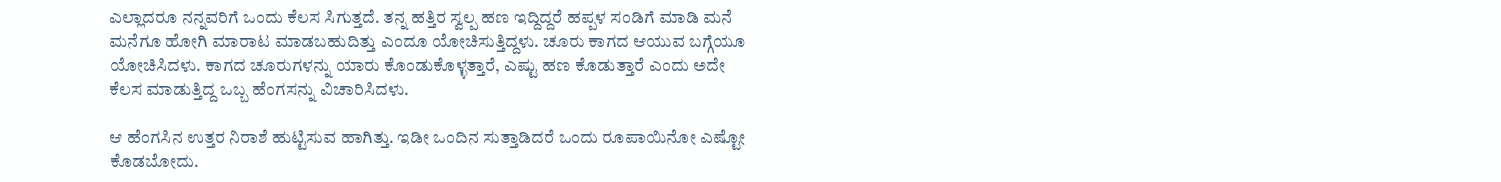ಎಲ್ಲಾದರೂ ನನ್ನವರಿಗೆ ಒಂದು ಕೆಲಸ ಸಿಗುತ್ತದೆ. ತನ್ನ ಹತ್ತಿರ ಸ್ವಲ್ಪ ಹಣ ಇದ್ದಿದ್ದರೆ ಹಪ್ಪಳ ಸಂಡಿಗೆ ಮಾಡಿ ಮನೆ ಮನೆಗೂ ಹೋಗಿ ಮಾರಾಟ ಮಾಡಬಹುದಿತ್ತು ಎಂದೂ ಯೋಚಿಸುತ್ತಿದ್ದಳು. ಚೂರು ಕಾಗದ ಆಯುವ ಬಗ್ಗೆಯೂ ಯೋಚಿಸಿದಳು. ಕಾಗದ ಚೂರುಗಳನ್ನು ಯಾರು ಕೊಂಡುಕೊಳ್ಳತ್ತಾರೆ, ಎಷ್ಟು ಹಣ ಕೊಡುತ್ತಾರೆ ಎಂದು ಅದೇ ಕೆಲಸ ಮಾಡುತ್ತಿದ್ದ ಒಬ್ಬ ಹೆಂಗಸನ್ನು ವಿಚಾರಿಸಿದಳು.

ಆ ಹೆಂಗಸಿನ ಉತ್ತರ ನಿರಾಶೆ ಹುಟ್ಟಿಸುವ ಹಾಗಿತ್ತು. ಇಡೀ ಒಂದಿನ ಸುತ್ತಾಡಿದರೆ ಒಂದು ರೂಪಾಯಿನೋ ಎಷ್ಟೋ ಕೊಡಬೋದು.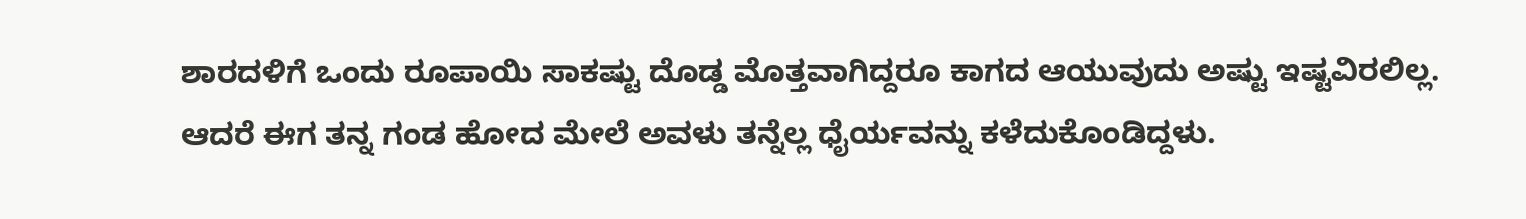ಶಾರದಳಿಗೆ ಒಂದು ರೂಪಾಯಿ ಸಾಕಷ್ಟು ದೊಡ್ಡ ಮೊತ್ತವಾಗಿದ್ದರೂ ಕಾಗದ ಆಯುವುದು ಅಷ್ಟು ಇಷ್ಟವಿರಲಿಲ್ಲ. ಆದರೆ ಈಗ ತನ್ನ ಗಂಡ ಹೋದ ಮೇಲೆ ಅವಳು ತನ್ನೆಲ್ಲ ಧೈರ್ಯವನ್ನು ಕಳೆದುಕೊಂಡಿದ್ದಳು.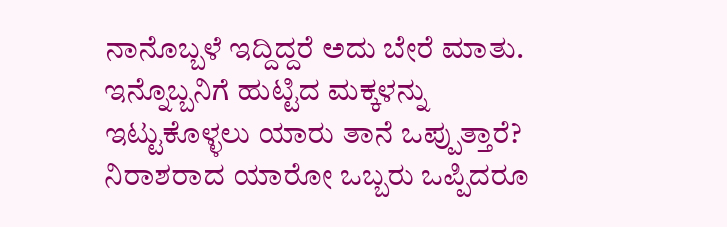ನಾನೊಬ್ಬಳೆ ಇದ್ದಿದ್ದರೆ ಅದು ಬೇರೆ ಮಾತು. ಇನ್ನೊಬ್ಬನಿಗೆ ಹುಟ್ಟಿದ ಮಕ್ಕಳನ್ನು ಇಟ್ಟುಕೊಳ್ಳಲು ಯಾರು ತಾನೆ ಒಪ್ಪುತ್ತಾರೆ? ನಿರಾಶರಾದ ಯಾರೋ ಒಬ್ಬರು ಒಪ್ಪಿದರೂ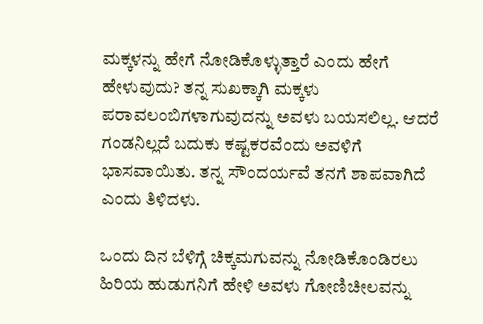ಮಕ್ಕಳನ್ನು ಹೇಗೆ ನೋಡಿಕೊಳ್ಳುತ್ತಾರೆ ಎಂದು ಹೇಗೆ ಹೇಳುವುದು? ತನ್ನ ಸುಖಕ್ಕಾಗಿ ಮಕ್ಕಳು ಪರಾವಲಂಬಿಗಳಾಗುವುದನ್ನು ಅವಳು ಬಯಸಲಿಲ್ಲ. ಆದರೆ ಗಂಡನಿಲ್ಲದೆ ಬದುಕು ಕಷ್ಟಕರವೆಂದು ಅವಳಿಗೆ ಭಾಸವಾಯಿತು. ತನ್ನ ಸೌಂದರ್ಯವೆ ತನಗೆ ಶಾಪವಾಗಿದೆ ಎಂದು ತಿಳಿದಳು.

ಒಂದು ದಿನ ಬೆಳಿಗ್ಗೆ ಚಿಕ್ಕಮಗುವನ್ನು ನೋಡಿಕೊಂಡಿರಲು ಹಿರಿಯ ಹುಡುಗನಿಗೆ ಹೇಳಿ ಅವಳು ಗೋಣಿಚೀಲವನ್ನು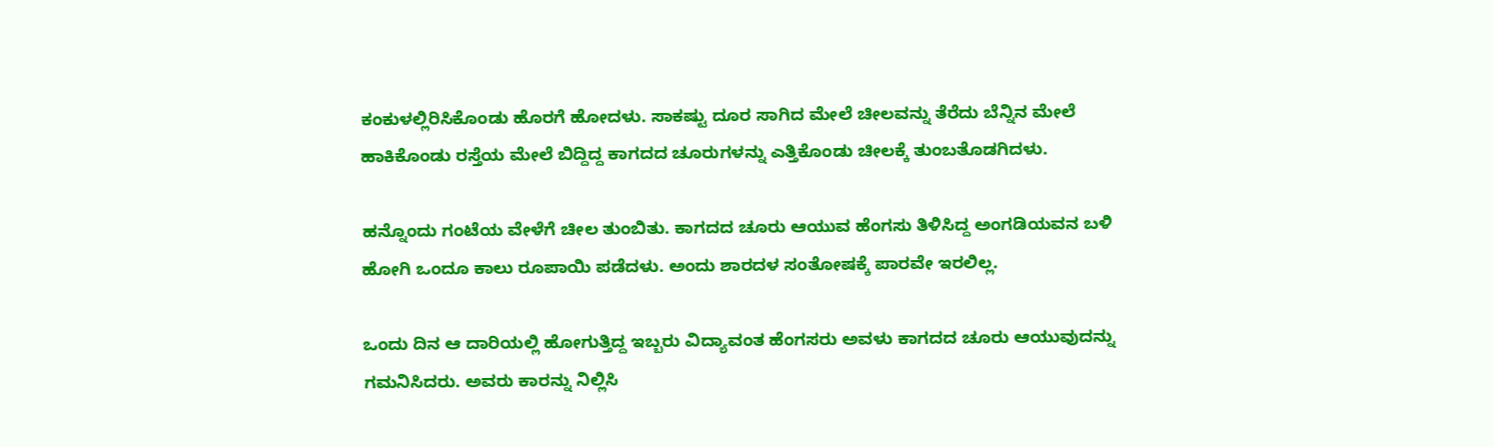ಕಂಕುಳಲ್ಲಿರಿಸಿಕೊಂಡು ಹೊರಗೆ ಹೋದಳು. ಸಾಕಷ್ಟು ದೂರ ಸಾಗಿದ ಮೇಲೆ ಚೀಲವನ್ನು ತೆರೆದು ಬೆನ್ನಿನ ಮೇಲೆ ಹಾಕಿಕೊಂಡು ರಸ್ತೆಯ ಮೇಲೆ ಬಿದ್ದಿದ್ದ ಕಾಗದದ ಚೂರುಗಳನ್ನು ಎತ್ತಿಕೊಂಡು ಚೀಲಕ್ಕೆ ತುಂಬತೊಡಗಿದಳು.

ಹನ್ನೊಂದು ಗಂಟೆಯ ವೇಳೆಗೆ ಚೀಲ ತುಂಬಿತು. ಕಾಗದದ ಚೂರು ಆಯುವ ಹೆಂಗಸು ತಿಳಿಸಿದ್ದ ಅಂಗಡಿಯವನ ಬಳಿ ಹೋಗಿ ಒಂದೂ ಕಾಲು ರೂಪಾಯಿ ಪಡೆದಳು. ಅಂದು ಶಾರದಳ ಸಂತೋಷಕ್ಕೆ ಪಾರವೇ ಇರಲಿಲ್ಲ.

ಒಂದು ದಿನ ಆ ದಾರಿಯಲ್ಲಿ ಹೋಗುತ್ತಿದ್ದ ಇಬ್ಬರು ವಿದ್ಯಾವಂತ ಹೆಂಗಸರು ಅವಳು ಕಾಗದದ ಚೂರು ಆಯುವುದನ್ನು ಗಮನಿಸಿದರು. ಅವರು ಕಾರನ್ನು ನಿಲ್ಲಿಸಿ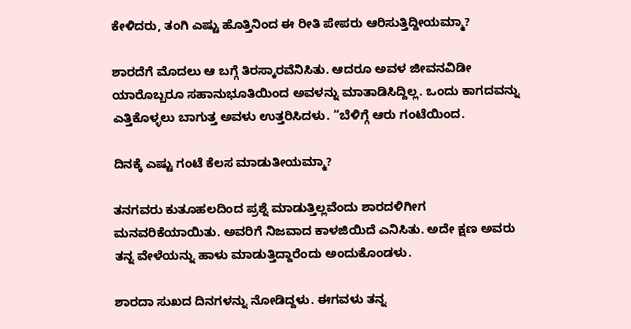ಕೇಳಿದರು, ತಂಗಿ ಎಷ್ಟು ಹೊತ್ತಿನಿಂದ ಈ ರೀತಿ ಪೇಪರು ಆರಿಸುತ್ತಿದ್ದೀಯಮ್ಮಾ?

ಶಾರದೆಗೆ ಮೊದಲು ಆ ಬಗ್ಗೆ ತಿರಸ್ಕಾರವೆನಿಸಿತು. ಆದರೂ ಅವಳ ಜೀವನವಿಡೀ ಯಾರೊಬ್ಬರೂ ಸಹಾನುಭೂತಿಯಿಂದ ಅವಳನ್ನು ಮಾತಾಡಿಸಿದ್ದಿಲ್ಲ. ಒಂದು ಕಾಗದವನ್ನು ಎತ್ತಿಕೊಳ್ಳಲು ಬಾಗುತ್ತ ಅವಳು ಉತ್ತರಿಸಿದಳು. “ಬೆಳಿಗ್ಗೆ ಆರು ಗಂಟೆಯಿಂದ.

ದಿನಕ್ಕೆ ಎಷ್ಟು ಗಂಟೆ ಕೆಲಸ ಮಾಡುತೀಯಮ್ಮಾ?

ತನಗವರು ಕುತೂಹಲದಿಂದ ಪ್ರಶ್ನೆ ಮಾಡುತ್ತಿಲ್ಲವೆಂದು ಶಾರದಳಿಗೀಗ ಮನವರಿಕೆಯಾಯಿತು. ಅವರಿಗೆ ನಿಜವಾದ ಕಾಳಜಿಯಿದೆ ಎನಿಸಿತು. ಅದೇ ಕ್ಷಣ ಅವರು ತನ್ನ ವೇಳೆಯನ್ನು ಹಾಳು ಮಾಡುತ್ತಿದ್ದಾರೆಂದು ಅಂದುಕೊಂಡಳು.

ಶಾರದಾ ಸುಖದ ದಿನಗಳನ್ನು ನೋಡಿದ್ದಳು. ಈಗವಳು ತನ್ನ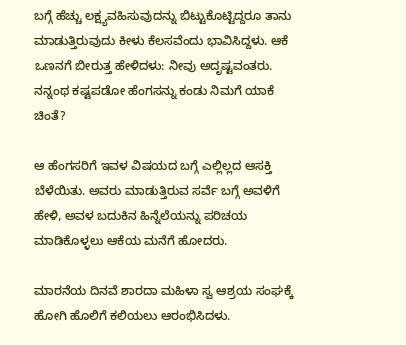ಬಗ್ಗೆ ಹೆಚ್ಚು ಲಕ್ಷ್ಯವಹಿಸುವುದನ್ನು ಬಿಟ್ಟುಕೊಟ್ಟಿದ್ದರೂ ತಾನು ಮಾಡುತ್ತಿರುವುದು ಕೀಳು ಕೆಲಸವೆಂದು ಭಾವಿಸಿದ್ದಳು. ಆಕೆ ಒಣನಗೆ ಬೀರುತ್ತ ಹೇಳಿದಳು: ನೀವು ಅದೃಷ್ಟವಂತರು. ನನ್ನಂಥ ಕಷ್ಟಪಡೋ ಹೆಂಗಸನ್ನು ಕಂಡು ನಿಮಗೆ ಯಾಕೆ ಚಿಂತೆ?

ಆ ಹೆಂಗಸರಿಗೆ ಇವಳ ವಿಷಯದ ಬಗ್ಗೆ ಎಲ್ಲಿಲ್ಲದ ಆಸಕ್ತಿ ಬೆಳೆಯಿತು. ಅವರು ಮಾಡುತ್ತಿರುವ ಸರ್ವೆ ಬಗ್ಗೆ ಅವಳಿಗೆ ಹೇಳಿ, ಅವಳ ಬದುಕಿನ ಹಿನ್ನೆಲೆಯನ್ನು ಪರಿಚಯ ಮಾಡಿಕೊಳ್ಳಲು ಆಕೆಯ ಮನೆಗೆ ಹೋದರು.

ಮಾರನೆಯ ದಿನವೆ ಶಾರದಾ ಮಹಿಳಾ ಸ್ವ ಆಶ್ರಯ ಸಂಘಕ್ಕೆ ಹೋಗಿ ಹೊಲಿಗೆ ಕಲಿಯಲು ಆರಂಭಿಸಿದಳು.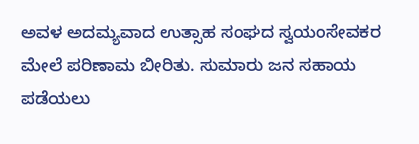ಅವಳ ಅದಮ್ಯವಾದ ಉತ್ಸಾಹ ಸಂಘದ ಸ್ವಯಂಸೇವಕರ ಮೇಲೆ ಪರಿಣಾಮ ಬೀರಿತು. ಸುಮಾರು ಜನ ಸಹಾಯ ಪಡೆಯಲು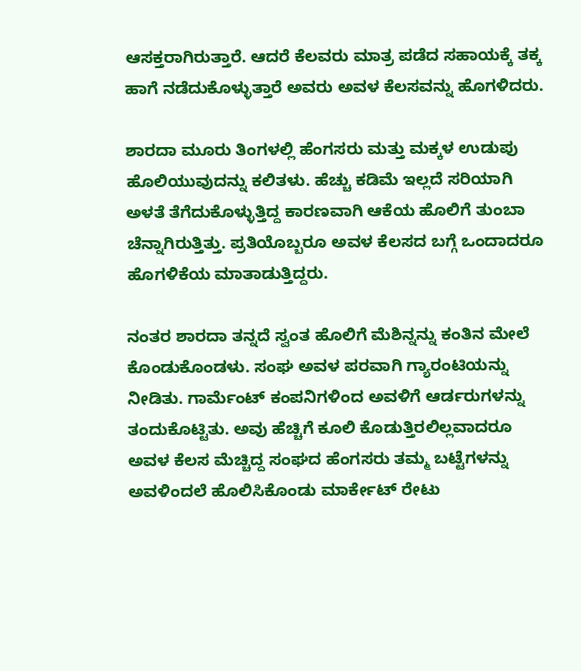ಆಸಕ್ತರಾಗಿರುತ್ತಾರೆ. ಆದರೆ ಕೆಲವರು ಮಾತ್ರ ಪಡೆದ ಸಹಾಯಕ್ಕೆ ತಕ್ಕ ಹಾಗೆ ನಡೆದುಕೊಳ್ಳುತ್ತಾರೆ ಅವರು ಅವಳ ಕೆಲಸವನ್ನು ಹೊಗಳಿದರು.

ಶಾರದಾ ಮೂರು ತಿಂಗಳಲ್ಲಿ ಹೆಂಗಸರು ಮತ್ತು ಮಕ್ಕಳ ಉಡುಪು ಹೊಲಿಯುವುದನ್ನು ಕಲಿತಳು. ಹೆಚ್ಚು ಕಡಿಮೆ ಇಲ್ಲದೆ ಸರಿಯಾಗಿ ಅಳತೆ ತೆಗೆದುಕೊಳ್ಳುತ್ತಿದ್ದ ಕಾರಣವಾಗಿ ಆಕೆಯ ಹೊಲಿಗೆ ತುಂಬಾ ಚೆನ್ನಾಗಿರುತ್ತಿತ್ತು. ಪ್ರತಿಯೊಬ್ಬರೂ ಅವಳ ಕೆಲಸದ ಬಗ್ಗೆ ಒಂದಾದರೂ ಹೊಗಳಿಕೆಯ ಮಾತಾಡುತ್ತಿದ್ದರು.

ನಂತರ ಶಾರದಾ ತನ್ನದೆ ಸ್ವಂತ ಹೊಲಿಗೆ ಮೆಶಿನ್ನನ್ನು ಕಂತಿನ ಮೇಲೆ ಕೊಂಡುಕೊಂಡಳು. ಸಂಘ ಅವಳ ಪರವಾಗಿ ಗ್ಯಾರಂಟಿಯನ್ನು ನೀಡಿತು. ಗಾರ್ಮೆಂಟ್ ಕಂಪನಿಗಳಿಂದ ಅವಳಿಗೆ ಆರ್ಡರುಗಳನ್ನು ತಂದುಕೊಟ್ಟಿತು. ಅವು ಹೆಚ್ಚಿಗೆ ಕೂಲಿ ಕೊಡುತ್ತಿರಲಿಲ್ಲವಾದರೂ ಅವಳ ಕೆಲಸ ಮೆಚ್ಚಿದ್ದ ಸಂಘದ ಹೆಂಗಸರು ತಮ್ಮ ಬಟ್ಟೆಗಳನ್ನು ಅವಳಿಂದಲೆ ಹೊಲಿಸಿಕೊಂಡು ಮಾರ್ಕೇಟ್ ರೇಟು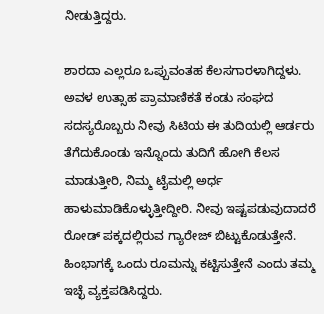ನೀಡುತ್ತಿದ್ದರು.

ಶಾರದಾ ಎಲ್ಲರೂ ಒಪ್ಪುವಂತಹ ಕೆಲಸಗಾರಳಾಗಿದ್ದಳು. ಅವಳ ಉತ್ಸಾಹ ಪ್ರಾಮಾಣಿಕತೆ ಕಂಡು ಸಂಘದ ಸದಸ್ಯರೊಬ್ಬರು ನೀವು ಸಿಟಿಯ ಈ ತುದಿಯಲ್ಲಿ ಆರ್ಡರು ತೆಗೆದುಕೊಂಡು ಇನ್ನೊಂದು ತುದಿಗೆ ಹೋಗಿ ಕೆಲಸ ಮಾಡುತ್ತೀರಿ, ನಿಮ್ಮ ಟೈಮಲ್ಲಿ ಅರ್ಧ ಹಾಳುಮಾಡಿಕೊಳ್ಳುತ್ತೀದ್ದೀರಿ. ನೀವು ಇಷ್ಟಪಡುವುದಾದರೆ ರೋಡ್ ಪಕ್ಕದಲ್ಲಿರುವ ಗ್ಯಾರೇಜ್ ಬಿಟ್ಟುಕೊಡುತ್ತೇನೆ. ಹಿಂಭಾಗಕ್ಕೆ ಒಂದು ರೂಮನ್ನು ಕಟ್ಟಿಸುತ್ತೇನೆ ಎಂದು ತಮ್ಮ ಇಚ್ಛೆ ವ್ಯಕ್ತಪಡಿಸಿದ್ದರು.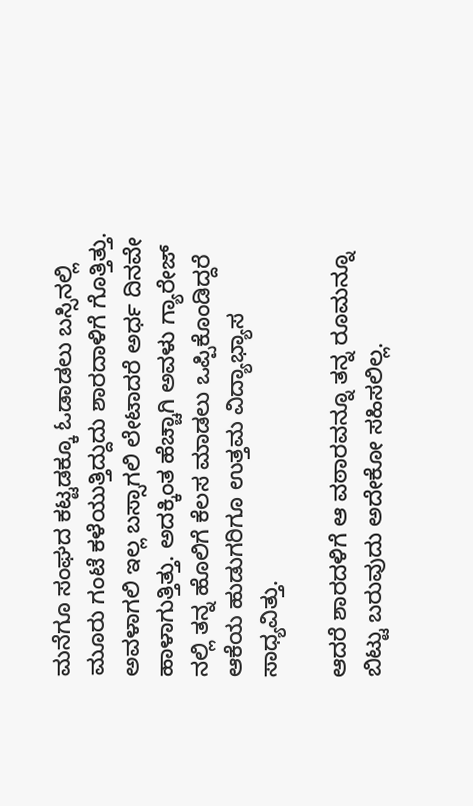ಮನೆಗೂ ಸಂಘದ ಕಟ್ಟಡಕ್ಕೂ ಓಡಾಡಲು ಬಸ್ಸಿನಲ್ಲಿ ಮೂರು ಗಂಟೆ ಕಳೆಯುತ್ತಿದ್ದುದು ಶಾರದಾಳಿಗೆ ಗೊತ್ತಿತ್ತು. ಅವಳಾಗಲಿ ಇಲ್ಲ ಬಸ್ಸಾಗಲಿ ಲೇಟಾದರೆ ಅರ್ಧ ದಿನವೇ ಹಾಳಾಗುತ್ತಿತ್ತು. ಅದಕ್ಕಿಂತ ಹೆಚ್ಚಾಗಿ ಅವಳು ಗ್ಯಾರೇಜ್ ನಲ್ಲಿ ತನ್ನ ಹೊಲಿಗೆ ಕೆಲಸ ಮಾಡಲು ಒಪ್ಪಿಕೊಂಡಿದ್ದರೆ ಆಕೆಯ ಹುಡುಗರಿಗೂ ಉತ್ತಮ ವಿದ್ಯಾಭ್ಯಾಸ ಸಾಧ್ಯವಿತ್ತು.

ಆದರೆ ಶಾರದಳಿಗೆ ಆ ವಠಾರವನ್ನೂ ತನ್ನ ರೂಮನ್ನೂ ಬಿಟ್ಟು ಬರುವುದು ಅದೇಕೋ ಸಹಿಸಲಿಲ್ಲ.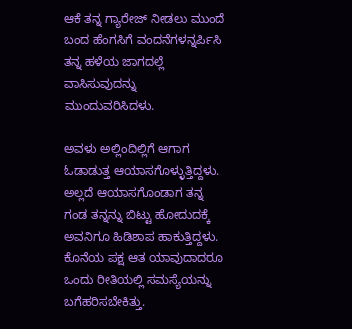ಆಕೆ ತನ್ನ ಗ್ಯಾರೇಜ್ ನೀಡಲು ಮುಂದೆ ಬಂದ ಹೆಂಗಸಿಗೆ ವಂದನೆಗಳನ್ನರ್ಪಿಸಿ ತನ್ನ ಹಳೆಯ ಜಾಗದಲ್ಲೆ ವಾಸಿಸುವುದನ್ನು ಮುಂದುವರಿಸಿದಳು.

ಅವಳು ಅಲ್ಲಿಂದಿಲ್ಲಿಗೆ ಆಗಾಗ ಓಡಾಡುತ್ತ ಆಯಾಸಗೊಳ್ಳುತ್ತಿದ್ದಳು. ಅಲ್ಲದೆ ಆಯಾಸಗೊಂಡಾಗ ತನ್ನ ಗಂಡ ತನ್ನನ್ನು ಬಿಟ್ಟು ಹೋದುದಕ್ಕೆ ಅವನಿಗೂ ಹಿಡಿಶಾಪ ಹಾಕುತ್ತಿದ್ದಳು. ಕೊನೆಯ ಪಕ್ಷ ಆತ ಯಾವುದಾದರೂ ಒಂದು ರೀತಿಯಲ್ಲಿ ಸಮಸ್ಯೆಯನ್ನು ಬಗೆಹರಿಸಬೇಕಿತ್ತು.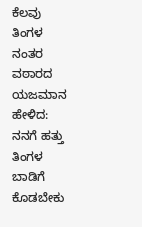ಕೆಲವು ತಿಂಗಳ ನಂತರ ವಠಾರದ ಯಜಮಾನ ಹೇಳಿದ: ನನಗೆ ಹತ್ತು ತಿಂಗಳ ಬಾಡಿಗೆ ಕೊಡಬೇಕು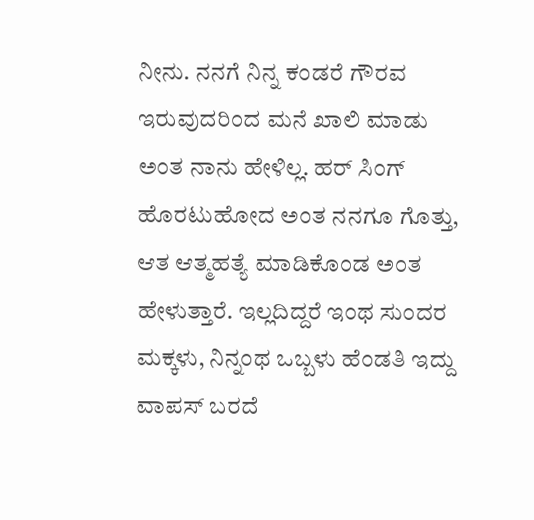ನೀನು. ನನಗೆ ನಿನ್ನ ಕಂಡರೆ ಗೌರವ ಇರುವುದರಿಂದ ಮನೆ ಖಾಲಿ ಮಾಡು ಅಂತ ನಾನು ಹೇಳಿಲ್ಲ. ಹರ್ ಸಿಂಗ್ ಹೊರಟುಹೋದ ಅಂತ ನನಗೂ ಗೊತ್ತು, ಆತ ಆತ್ಮಹತ್ಯೆ ಮಾಡಿಕೊಂಡ ಅಂತ ಹೇಳುತ್ತಾರೆ. ಇಲ್ಲದಿದ್ದರೆ ಇಂಥ ಸುಂದರ ಮಕ್ಕಳು, ನಿನ್ನಂಥ ಒಬ್ಬಳು ಹೆಂಡತಿ ಇದ್ದು ವಾಪಸ್ ಬರದೆ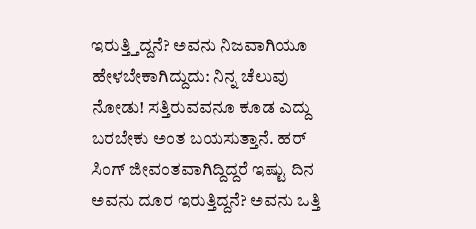ಇರುತ್ತ್ತಿದ್ದನೆ? ಅವನು ನಿಜವಾಗಿಯೂ ಹೇಳಬೇಕಾಗಿದ್ದುದು: ನಿನ್ನ ಚೆಲುವು ನೋಡು! ಸತ್ತಿರುವವನೂ ಕೂಡ ಎದ್ದು ಬರಬೇಕು ಅಂತ ಬಯಸುತ್ತಾನೆ. ಹರ್ ಸಿಂಗ್ ಜೀವಂತವಾಗಿದ್ದಿದ್ದರೆ ಇಷ್ಟು ದಿನ ಅವನು ದೂರ ಇರುತ್ತಿದ್ದನೆ? ಅವನು ಒತ್ತಿ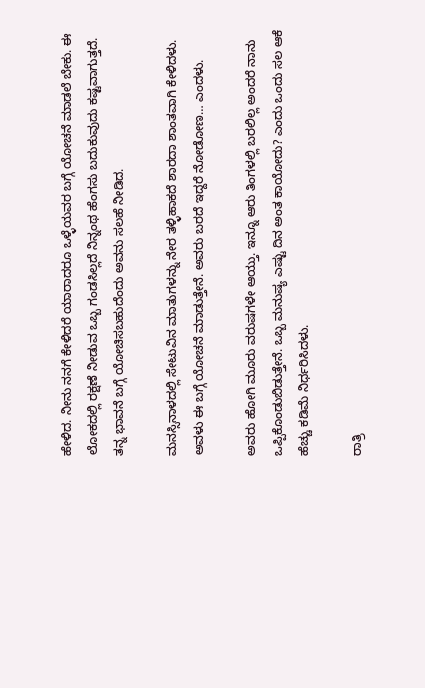ಹೇಳಿದ. ನೀನು ನನಗೆ ಕೇಳಿದರೆ ಯಾರಾದರೂ ಒಳ್ಳೆಯವರ ಬಗ್ಗೆ ಯೋಚನೆ ಮಾಡಲೆ ಬೇಕು. ಈ ಲೋಕದಲ್ಲಿ ರಕ್ಷಣೆ ನೀಡುವ ಒಬ್ಬ ಗಂಡಸಿಲ್ಲದೆ ನಿನ್ನಂಥ ಹೆಂಗಸು ಬದುಕುವುದು ಕಷ್ಟವಾಗುತ್ತದೆ. ತನ್ನ ಭಾವನೆ ಬಗ್ಗೆ ಯೋಚಿಸಬಹುದೆಂದು ಅವನು ಸಲಹೆ ನೀಡಿದ.

ಮನಸ್ಸಿನಾಳದಲ್ಲಿ ಸೇಟುವಿನ ಮಾತುಗಳನ್ನು ನೇರ ತಳ್ಳಿಹಾಕದೆ ಶಾರದಾ ಶಾಂತವಾಗಿ ಕೇಳಿದಳು. ಅವಳು ಈ ಬಗ್ಗೆ ಯೋಚನೆ ಮಾಡುತ್ತೇನೆ. ಅವರು ಬರದೆ ಇದ್ದರೆ ನೋಡೋಣ… ಎಂದಳು.

ಅವರು ಹೋಗಿ ಮೂರು ವರುಷಗಳೇ ಆಯ್ತು. ಇನ್ನೂ ಆರು ತಿಂಗಳಲ್ಲಿ ಬರಲಿಲ್ಲ ಅಂದರೆ ನಾನು ಒಪ್ಪಿಕೊಂಡುಬಿಡುತ್ತೇನೆ. ಒಬ್ಬ ಮನುಷ್ಯ ಎಷ್ಟು ದಿನ ಅಂತ ಕಾಯೋದು? ಎಂದು ಒಂದು ಸಲ ಆಕೆ ಹೆಚ್ಚು ಕಡಿಮೆ ನಿರ್ಧರಿಸಿದಳು.

ರಾತ್ರಿ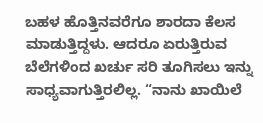ಬಹಳ ಹೊತ್ತಿನವರೆಗೂ ಶಾರದಾ ಕೆಲಸ ಮಾಡುತ್ತಿದ್ದಳು. ಆದರೂ ಏರುತ್ತಿರುವ ಬೆಲೆಗಳಿಂದ ಖರ್ಚು ಸರಿ ತೂಗಿಸಲು ಇನ್ನು ಸಾಧ್ಯವಾಗುತ್ತಿರಲಿಲ್ಲ. “ನಾನು ಖಾಯಿಲೆ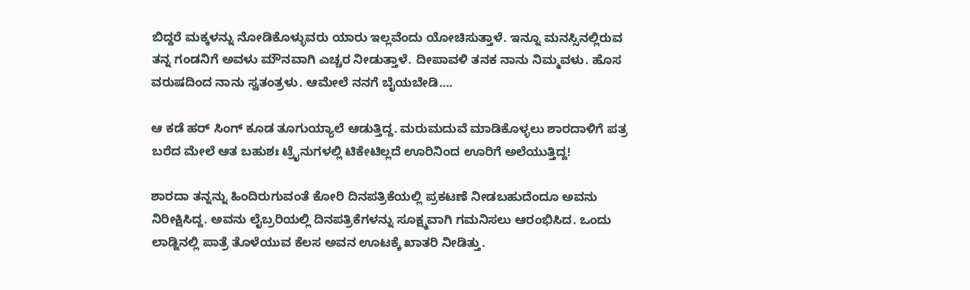ಬಿದ್ದರೆ ಮಕ್ಕಳನ್ನು ನೋಡಿಕೊಳ್ಳುವರು ಯಾರು ಇಲ್ಲವೆಂದು ಯೋಚಿಸುತ್ತಾಳೆ. ಇನ್ನೂ ಮನಸ್ಸಿನಲ್ಲಿರುವ ತನ್ನ ಗಂಡನಿಗೆ ಅವಳು ಮೌನವಾಗಿ ಎಚ್ಚರ ನೀಡುತ್ತಾಳೆ. ದೀಪಾವಳಿ ತನಕ ನಾನು ನಿಮ್ಮವಳು. ಹೊಸ ವರುಷದಿಂದ ನಾನು ಸ್ವತಂತ್ರಳು. ಆಮೇಲೆ ನನಗೆ ಬೈಯಬೇಡಿ….

ಆ ಕಡೆ ಹರ್ ಸಿಂಗ್ ಕೂಡ ತೂಗುಯ್ಯಾಲೆ ಆಡುತ್ತಿದ್ದ. ಮರುಮದುವೆ ಮಾಡಿಕೊಳ್ಳಲು ಶಾರದಾಳಿಗೆ ಪತ್ರ ಬರೆದ ಮೇಲೆ ಆತ ಬಹುಶಃ ಟ್ರೈನುಗಳಲ್ಲಿ ಟಿಕೇಟಿಲ್ಲದೆ ಊರಿನಿಂದ ಊರಿಗೆ ಅಲೆಯುತ್ತಿದ್ದ!

ಶಾರದಾ ತನ್ನನ್ನು ಹಿಂದಿರುಗುವಂತೆ ಕೋರಿ ದಿನಪತ್ರಿಕೆಯಲ್ಲಿ ಪ್ರಕಟಣೆ ನೀಡಬಹುದೆಂದೂ ಅವನು ನಿರೀಕ್ಷಿಸಿದ್ದ. ಅವನು ಲೈಬ್ರರಿಯಲ್ಲಿ ದಿನಪತ್ರಿಕೆಗಳನ್ನು ಸೂಕ್ಷ್ಮವಾಗಿ ಗಮನಿಸಲು ಆರಂಭಿಸಿದ. ಒಂದು ಲಾಡ್ಜಿನಲ್ಲಿ ಪಾತ್ರೆ ತೊಳೆಯುವ ಕೆಲಸ ಅವನ ಊಟಕ್ಕೆ ಖಾತರಿ ನೀಡಿತ್ತು.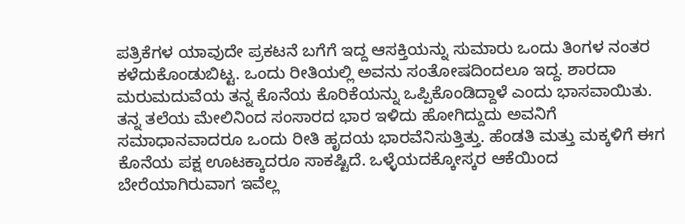ಪತ್ರಿಕೆಗಳ ಯಾವುದೇ ಪ್ರಕಟನೆ ಬಗೆಗೆ ಇದ್ದ ಆಸಕ್ತಿಯನ್ನು ಸುಮಾರು ಒಂದು ತಿಂಗಳ ನಂತರ ಕಳೆದುಕೊಂಡುಬಿಟ್ಟ. ಒಂದು ರೀತಿಯಲ್ಲಿ ಅವನು ಸಂತೋಷದಿಂದಲೂ ಇದ್ದ. ಶಾರದಾ ಮರುಮದುವೆಯ ತನ್ನ ಕೊನೆಯ ಕೊರಿಕೆಯನ್ನು ಒಪ್ಪಿಕೊಂಡಿದ್ದಾಳೆ ಎಂದು ಭಾಸವಾಯಿತು. ತನ್ನ ತಲೆಯ ಮೇಲಿನಿಂದ ಸಂಸಾರದ ಭಾರ ಇಳಿದು ಹೋಗಿದ್ದುದು ಅವನಿಗೆ ಸಮಾಧಾನವಾದರೂ ಒಂದು ರೀತಿ ಹೃದಯ ಭಾರವೆನಿಸುತ್ತಿತ್ತು. ಹೆಂಡತಿ ಮತ್ತು ಮಕ್ಕಳಿಗೆ ಈಗ ಕೊನೆಯ ಪಕ್ಷ ಊಟಕ್ಕಾದರೂ ಸಾಕಷ್ಟಿದೆ. ಒಳ್ಳೆಯದಕ್ಕೋಸ್ಕರ ಆಕೆಯಿಂದ ಬೇರೆಯಾಗಿರುವಾಗ ಇವೆಲ್ಲ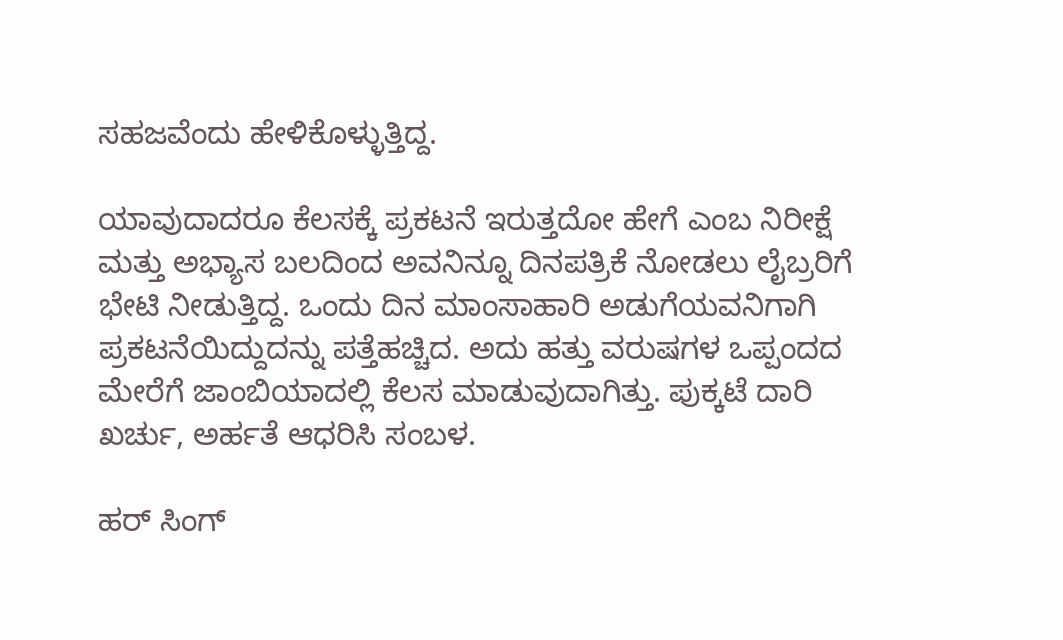ಸಹಜವೆಂದು ಹೇಳಿಕೊಳ್ಳುತ್ತಿದ್ದ.

ಯಾವುದಾದರೂ ಕೆಲಸಕ್ಕೆ ಪ್ರಕಟನೆ ಇರುತ್ತದೋ ಹೇಗೆ ಎಂಬ ನಿರೀಕ್ಷೆ ಮತ್ತು ಅಭ್ಯಾಸ ಬಲದಿಂದ ಅವನಿನ್ನೂ ದಿನಪತ್ರಿಕೆ ನೋಡಲು ಲೈಬ್ರರಿಗೆ ಭೇಟಿ ನೀಡುತ್ತಿದ್ದ. ಒಂದು ದಿನ ಮಾಂಸಾಹಾರಿ ಅಡುಗೆಯವನಿಗಾಗಿ ಪ್ರಕಟನೆಯಿದ್ದುದನ್ನು ಪತ್ತೆಹಚ್ಚಿದ. ಅದು ಹತ್ತು ವರುಷಗಳ ಒಪ್ಪಂದದ ಮೇರೆಗೆ ಜಾಂಬಿಯಾದಲ್ಲಿ ಕೆಲಸ ಮಾಡುವುದಾಗಿತ್ತು. ಪುಕ್ಕಟೆ ದಾರಿ ಖರ್ಚು, ಅರ್ಹತೆ ಆಧರಿಸಿ ಸಂಬಳ.

ಹರ್ ಸಿಂಗ್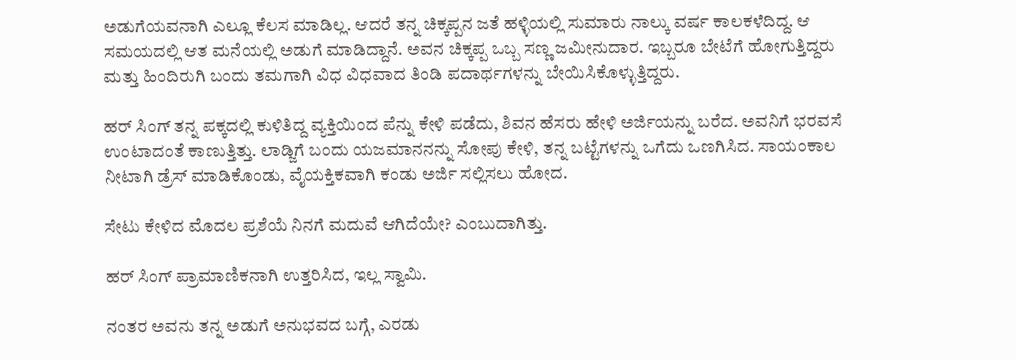ಅಡುಗೆಯವನಾಗಿ ಎಲ್ಲೂ ಕೆಲಸ ಮಾಡಿಲ್ಲ. ಆದರೆ ತನ್ನ ಚಿಕ್ಕಪ್ಪನ ಜತೆ ಹಳ್ಳಿಯಲ್ಲಿ ಸುಮಾರು ನಾಲ್ಕು ವರ್ಷ ಕಾಲಕಳೆದಿದ್ದ. ಆ ಸಮಯದಲ್ಲಿ ಆತ ಮನೆಯಲ್ಲಿ ಅಡುಗೆ ಮಾಡಿದ್ದಾನೆ. ಅವನ ಚಿಕ್ಕಪ್ಪ ಒಬ್ಬ ಸಣ್ಣ ಜಮೀನುದಾರ. ಇಬ್ಬರೂ ಬೇಟೆಗೆ ಹೋಗುತ್ತಿದ್ದರು ಮತ್ತು ಹಿಂದಿರುಗಿ ಬಂದು ತಮಗಾಗಿ ವಿಧ ವಿಧವಾದ ತಿಂಡಿ ಪದಾರ್ಥಗಳನ್ನು ಬೇಯಿಸಿಕೊಳ್ಳುತ್ತಿದ್ದರು.

ಹರ್ ಸಿಂಗ್ ತನ್ನ ಪಕ್ಕದಲ್ಲಿ ಕುಳಿತಿದ್ದ ವ್ಯಕ್ತಿಯಿಂದ ಪೆನ್ನು ಕೇಳಿ ಪಡೆದು, ಶಿವನ ಹೆಸರು ಹೇಳಿ ಅರ್ಜಿಯನ್ನು ಬರೆದ. ಅವನಿಗೆ ಭರವಸೆ ಉಂಟಾದಂತೆ ಕಾಣುತ್ತಿತ್ತು. ಲಾಡ್ಜಿಗೆ ಬಂದು ಯಜಮಾನನನ್ನು ಸೋಪು ಕೇಳಿ, ತನ್ನ ಬಟ್ಟೆಗಳನ್ನು ಒಗೆದು ಒಣಗಿಸಿದ. ಸಾಯಂಕಾಲ ನೀಟಾಗಿ ಡ್ರೆಸ್ ಮಾಡಿಕೊಂಡು, ವೈಯಕ್ತಿಕವಾಗಿ ಕಂಡು ಅರ್ಜಿ ಸಲ್ಲಿಸಲು ಹೋದ.

ಸೇಟು ಕೇಳಿದ ಮೊದಲ ಪ್ರಶೆಯೆ ನಿನಗೆ ಮದುವೆ ಆಗಿದೆಯೇ? ಎಂಬುದಾಗಿತ್ತು.

ಹರ್ ಸಿಂಗ್ ಪ್ರಾಮಾಣಿಕನಾಗಿ ಉತ್ತರಿಸಿದ, ಇಲ್ಲ ಸ್ವಾಮಿ.

ನಂತರ ಅವನು ತನ್ನ ಅಡುಗೆ ಅನುಭವದ ಬಗ್ಗೆ, ಎರಡು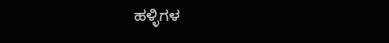ಹಳ್ಳಿಗಳ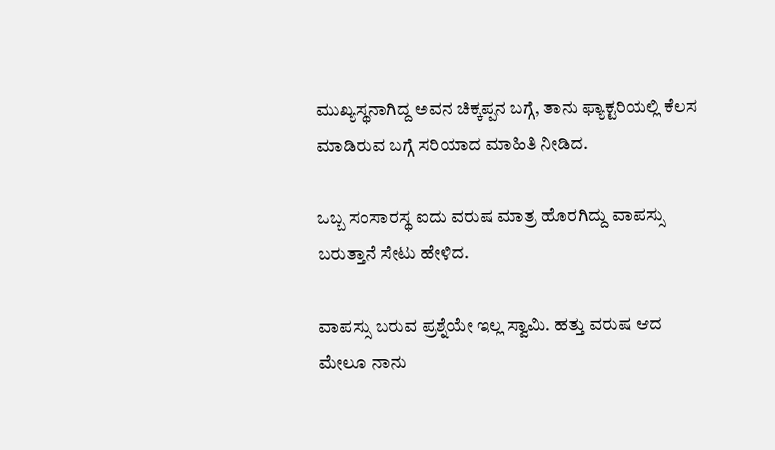ಮುಖ್ಯಸ್ಥನಾಗಿದ್ದ ಅವನ ಚಿಕ್ಕಪ್ಪನ ಬಗ್ಗೆ, ತಾನು ಫ್ಯಾಕ್ಟರಿಯಲ್ಲಿ ಕೆಲಸ ಮಾಡಿರುವ ಬಗ್ಗೆ ಸರಿಯಾದ ಮಾಹಿತಿ ನೀಡಿದ.

ಒಬ್ಬ ಸಂಸಾರಸ್ಥ ಐದು ವರುಷ ಮಾತ್ರ ಹೊರಗಿದ್ದು ವಾಪಸ್ಸು ಬರುತ್ತಾನೆ ಸೇಟು ಹೇಳಿದ.

ವಾಪಸ್ಸು ಬರುವ ಪ್ರಶ್ನೆಯೇ ಇಲ್ಲ ಸ್ವಾಮಿ. ಹತ್ತು ವರುಷ ಆದ ಮೇಲೂ ನಾನು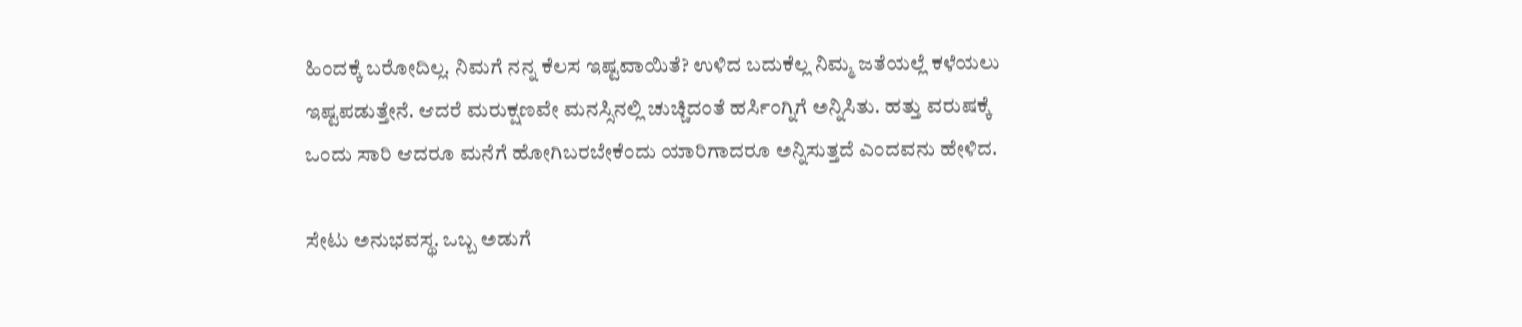ಹಿಂದಕ್ಕೆ ಬರೋದಿಲ್ಲ. ನಿಮಗೆ ನನ್ನ ಕೆಲಸ ಇಷ್ಟವಾಯಿತೆ? ಉಳಿದ ಬದುಕೆಲ್ಲ ನಿಮ್ಮ ಜತೆಯಲ್ಲೆ ಕಳೆಯಲು ಇಷ್ಟಪಡುತ್ತೇನೆ. ಆದರೆ ಮರುಕ್ಷಣವೇ ಮನಸ್ಸಿನಲ್ಲಿ ಚುಚ್ಚಿದಂತೆ ಹರ್ಸಿಂಗ್ನಿಗೆ ಅನ್ನಿಸಿತು. ಹತ್ತು ವರುಷಕ್ಕೆ ಒಂದು ಸಾರಿ ಆದರೂ ಮನೆಗೆ ಹೋಗಿಬರಬೇಕೆಂದು ಯಾರಿಗಾದರೂ ಅನ್ನಿಸುತ್ತದೆ ಎಂದವನು ಹೇಳಿದ.

ಸೇಟು ಅನುಭವಸ್ಥ. ಒಬ್ಬ ಅಡುಗೆ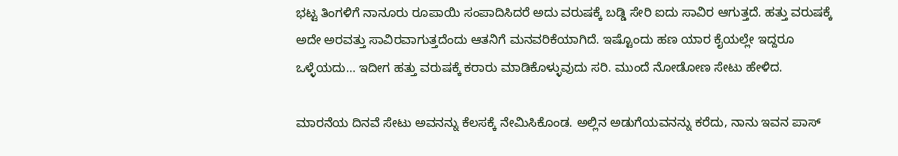ಭಟ್ಟ ತಿಂಗಳಿಗೆ ನಾನೂರು ರೂಪಾಯಿ ಸಂಪಾದಿಸಿದರೆ ಅದು ವರುಷಕ್ಕೆ ಬಡ್ಡಿ ಸೇರಿ ಐದು ಸಾವಿರ ಆಗುತ್ತದೆ. ಹತ್ತು ವರುಷಕ್ಕೆ ಅದೇ ಅರವತ್ತು ಸಾವಿರವಾಗುತ್ತದೆಂದು ಆತನಿಗೆ ಮನವರಿಕೆಯಾಗಿದೆ. ಇಷ್ಟೊಂದು ಹಣ ಯಾರ ಕೈಯಲ್ಲೇ ಇದ್ದರೂ ಒಳ್ಳೆಯದು… ಇದೀಗ ಹತ್ತು ವರುಷಕ್ಕೆ ಕರಾರು ಮಾಡಿಕೊಳ್ಳುವುದು ಸರಿ. ಮುಂದೆ ನೋಡೋಣ ಸೇಟು ಹೇಳಿದ.

ಮಾರನೆಯ ದಿನವೆ ಸೇಟು ಅವನನ್ನು ಕೆಲಸಕ್ಕೆ ನೇಮಿಸಿಕೊಂಡ. ಅಲ್ಲಿನ ಅಡುಗೆಯವನನ್ನು ಕರೆದು, ನಾನು ಇವನ ಪಾಸ್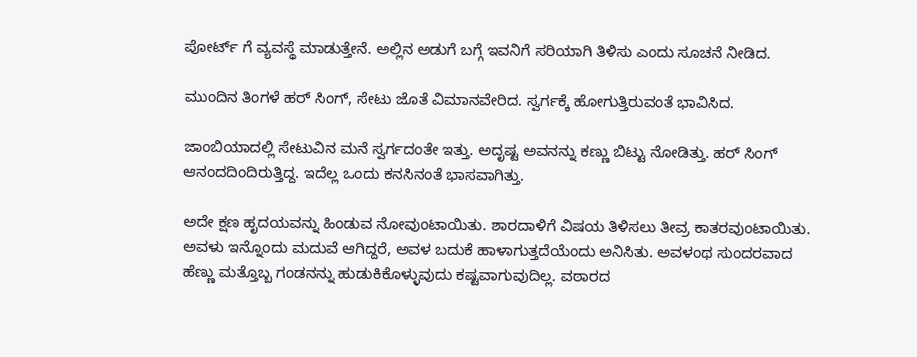ಪೋರ್ಟ್ ಗೆ ವ್ಯವಸ್ಥೆ ಮಾಡುತ್ತೇನೆ. ಅಲ್ಲಿನ ಅಡುಗೆ ಬಗ್ಗೆ ಇವನಿಗೆ ಸರಿಯಾಗಿ ತಿಳಿಸು ಎಂದು ಸೂಚನೆ ನೀಡಿದ.

ಮುಂದಿನ ತಿಂಗಳೆ ಹರ್ ಸಿಂಗ್, ಸೇಟು ಜೊತೆ ವಿಮಾನವೇರಿದ. ಸ್ವರ್ಗಕ್ಕೆ ಹೋಗುತ್ತಿರುವಂತೆ ಭಾವಿಸಿದ.

ಜಾಂಬಿಯಾದಲ್ಲಿ ಸೇಟುವಿನ ಮನೆ ಸ್ವರ್ಗದಂತೇ ಇತ್ತು. ಅದೃಷ್ಟ ಅವನನ್ನು ಕಣ್ಣು ಬಿಟ್ಟು ನೋಡಿತ್ತು. ಹರ್ ಸಿಂಗ್ ಆನಂದದಿಂದಿರುತ್ತಿದ್ದ. ಇದೆಲ್ಲ ಒಂದು ಕನಸಿನಂತೆ ಭಾಸವಾಗಿತ್ತು.

ಅದೇ ಕ್ಷಣ ಹೃದಯವನ್ನು ಹಿಂಡುವ ನೋವುಂಟಾಯಿತು. ಶಾರದಾಳಿಗೆ ವಿಷಯ ತಿಳಿಸಲು ತೀವ್ರ ಕಾತರವುಂಟಾಯಿತು. ಅವಳು ಇನ್ನೊಂದು ಮದುವೆ ಆಗಿದ್ದರೆ, ಅವಳ ಬದುಕೆ ಹಾಳಾಗುತ್ತದೆಯೆಂದು ಅನಿಸಿತು. ಅವಳಂಥ ಸುಂದರವಾದ ಹೆಣ್ಣು ಮತ್ತೊಬ್ಬ ಗಂಡನನ್ನು ಹುಡುಕಿಕೊಳ್ಳುವುದು ಕಷ್ಟವಾಗುವುದಿಲ್ಲ. ವಠಾರದ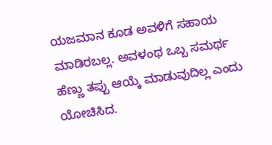ಯಜಮಾನ ಕೂಡ ಅವಳಿಗೆ ಸಹಾಯ ಮಾಡಿರಬಲ್ಲ. ಅವಳಂಥ ಒಬ್ಬ ಸಮರ್ಥ ಹೆಣ್ಣು ತಪ್ಪು ಆಯ್ಕೆ ಮಾಡುವುದಿಲ್ಲ ಎಂದು ಯೋಚಿಸಿದ.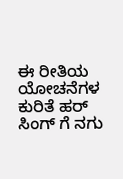ಈ ರೀತಿಯ ಯೋಚನೆಗಳ ಕುರಿತೆ ಹರ್ ಸಿಂಗ್ ಗೆ ನಗು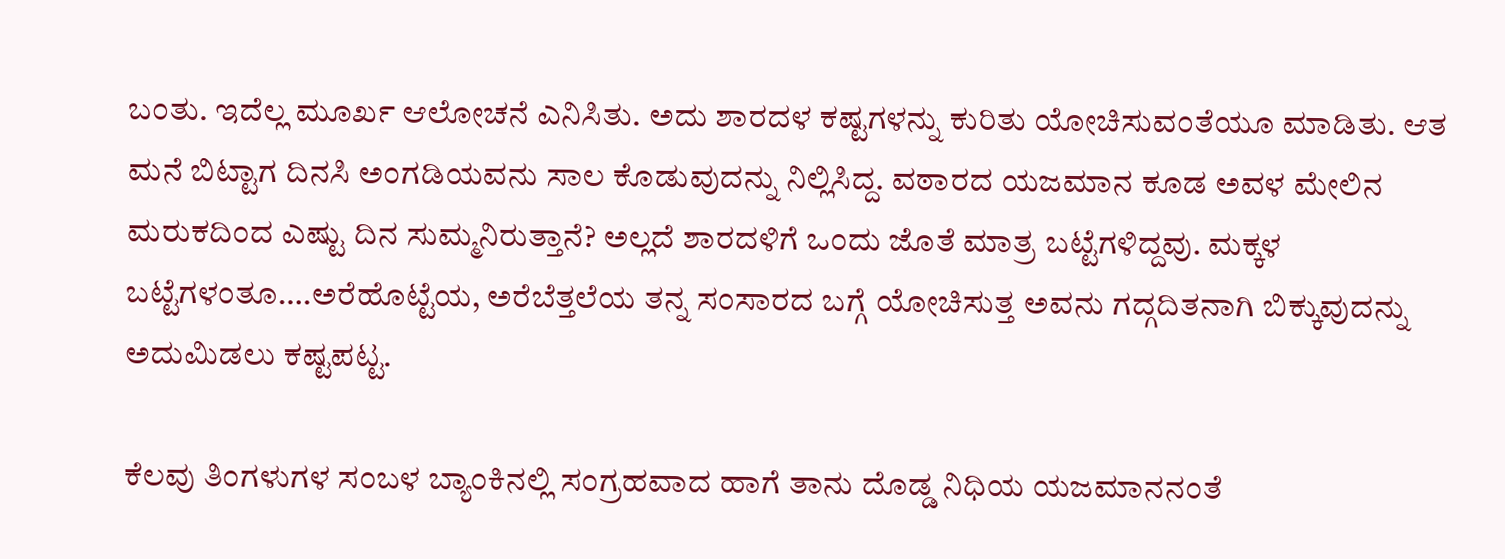ಬಂತು. ಇದೆಲ್ಲ ಮೂರ್ಖ ಆಲೋಚನೆ ಎನಿಸಿತು. ಅದು ಶಾರದಳ ಕಷ್ಟಗಳನ್ನು ಕುರಿತು ಯೋಚಿಸುವಂತೆಯೂ ಮಾಡಿತು. ಆತ ಮನೆ ಬಿಟ್ಟಾಗ ದಿನಸಿ ಅಂಗಡಿಯವನು ಸಾಲ ಕೊಡುವುದನ್ನು ನಿಲ್ಲಿಸಿದ್ದ. ವಠಾರದ ಯಜಮಾನ ಕೂಡ ಅವಳ ಮೇಲಿನ ಮರುಕದಿಂದ ಎಷ್ಟು ದಿನ ಸುಮ್ಮನಿರುತ್ತಾನೆ? ಅಲ್ಲದೆ ಶಾರದಳಿಗೆ ಒಂದು ಜೊತೆ ಮಾತ್ರ ಬಟ್ಟೆಗಳಿದ್ದವು. ಮಕ್ಕಳ ಬಟ್ಟೆಗಳಂತೂ….ಅರೆಹೊಟ್ಟೆಯ, ಅರೆಬೆತ್ತಲೆಯ ತನ್ನ ಸಂಸಾರದ ಬಗ್ಗೆ ಯೋಚಿಸುತ್ತ ಅವನು ಗದ್ಗದಿತನಾಗಿ ಬಿಕ್ಕುವುದನ್ನು ಅದುಮಿಡಲು ಕಷ್ಟಪಟ್ಟ.

ಕೆಲವು ತಿಂಗಳುಗಳ ಸಂಬಳ ಬ್ಯಾಂಕಿನಲ್ಲಿ ಸಂಗ್ರಹವಾದ ಹಾಗೆ ತಾನು ದೊಡ್ಡ ನಿಧಿಯ ಯಜಮಾನನಂತೆ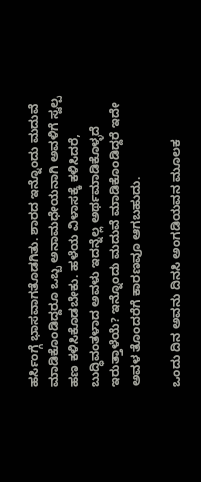ಹರ್ಸಿಂಗ್ಗೆ ಭಾಸವಾಗತೊಡಗಿತು. ಶಾರದ ಇನ್ನೊಂದು ಮದುವೆ ಮಾಡಿಕೊಂಡಿದ್ದರೂ ಒಬ್ಬ ಅನಾಮಧೇಯನಾಗಿ ಅವಳಿಗೆ ಸ್ವಲ್ಪ ಹಣ ಕಳಿಸಿಕೊಡಬೇಕು. ಹಳೆಯ ವಿಳಾಸಕ್ಕೆ ಕಳಿಸಿದರೆ, ಬುದ್ಧಿವಂತಳಾದ ಅವಳು ಇದನ್ನೆಲ್ಲ ಅರ್ಥಮಾಡಿಕೊಳ್ಳದೆ ಇರುತ್ತಾಳೆಯೆ? ಇನ್ನೊಂದು ಮದುವೆ ಮಾಡಿಕೊಂಡಿದ್ದರೆ ಇದೇ ಅವಳ ತೊಂದರೆಗೆ ಕಾರಣವೂ ಆಗಬಹುದು.

ಒಂದು ದಿನ ಅವನು ದಿನಸಿ ಅಂಗಡಿಯವನ ಮೂಲಕ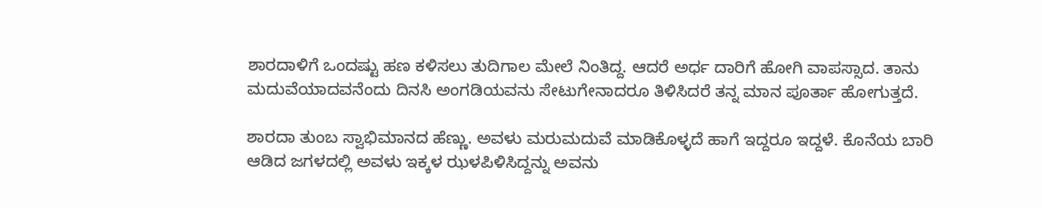ಶಾರದಾಳಿಗೆ ಒಂದಷ್ಟು ಹಣ ಕಳಿಸಲು ತುದಿಗಾಲ ಮೇಲೆ ನಿಂತಿದ್ದ. ಆದರೆ ಅರ್ಧ ದಾರಿಗೆ ಹೋಗಿ ವಾಪಸ್ಸಾದ. ತಾನು ಮದುವೆಯಾದವನೆಂದು ದಿನಸಿ ಅಂಗಡಿಯವನು ಸೇಟುಗೇನಾದರೂ ತಿಳಿಸಿದರೆ ತನ್ನ ಮಾನ ಪೂರ್ತಾ ಹೋಗುತ್ತದೆ.

ಶಾರದಾ ತುಂಬ ಸ್ವಾಭಿಮಾನದ ಹೆಣ್ಣು. ಅವಳು ಮರುಮದುವೆ ಮಾಡಿಕೊಳ್ಳದೆ ಹಾಗೆ ಇದ್ದರೂ ಇದ್ದಳೆ. ಕೊನೆಯ ಬಾರಿ ಆಡಿದ ಜಗಳದಲ್ಲಿ ಅವಳು ಇಕ್ಕಳ ಝಳಪಿಳಿಸಿದ್ದನ್ನು ಅವನು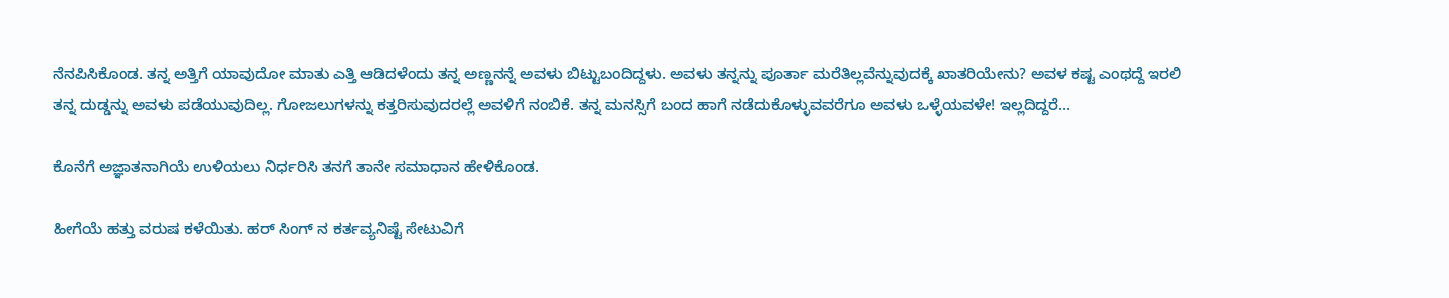ನೆನಪಿಸಿಕೊಂಡ. ತನ್ನ ಅತ್ತಿಗೆ ಯಾವುದೋ ಮಾತು ಎತ್ತಿ ಆಡಿದಳೆಂದು ತನ್ನ ಅಣ್ಣನನ್ನೆ ಅವಳು ಬಿಟ್ಟುಬಂದಿದ್ದಳು. ಅವಳು ತನ್ನನ್ನು ಪೂರ್ತಾ ಮರೆತಿಲ್ಲವೆನ್ನುವುದಕ್ಕೆ ಖಾತರಿಯೇನು? ಅವಳ ಕಷ್ಟ ಎಂಥದ್ದೆ ಇರಲಿ ತನ್ನ ದುಡ್ಡನ್ನು ಅವಳು ಪಡೆಯುವುದಿಲ್ಲ. ಗೋಜಲುಗಳನ್ನು ಕತ್ತರಿಸುವುದರಲ್ಲೆ ಅವಳಿಗೆ ನಂಬಿಕೆ. ತನ್ನ ಮನಸ್ಸಿಗೆ ಬಂದ ಹಾಗೆ ನಡೆದುಕೊಳ್ಳುವವರೆಗೂ ಅವಳು ಒಳ್ಳೆಯವಳೇ! ಇಲ್ಲದಿದ್ದರೆ…

ಕೊನೆಗೆ ಅಜ್ಞಾತನಾಗಿಯೆ ಉಳಿಯಲು ನಿರ್ಧರಿಸಿ ತನಗೆ ತಾನೇ ಸಮಾಧಾನ ಹೇಳಿಕೊಂಡ.

ಹೀಗೆಯೆ ಹತ್ತು ವರುಷ ಕಳೆಯಿತು. ಹರ್ ಸಿಂಗ್ ನ ಕರ್ತವ್ಯನಿಷ್ಟೆ ಸೇಟುವಿಗೆ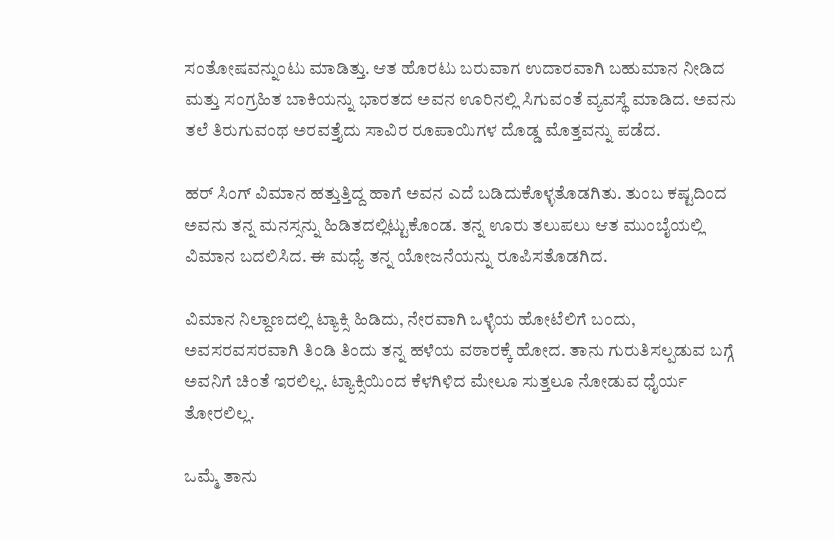ಸಂತೋಷವನ್ನುಂಟು ಮಾಡಿತ್ತು. ಆತ ಹೊರಟು ಬರುವಾಗ ಉದಾರವಾಗಿ ಬಹುಮಾನ ನೀಡಿದ ಮತ್ತು ಸಂಗ್ರಹಿತ ಬಾಕಿಯನ್ನು ಭಾರತದ ಅವನ ಊರಿನಲ್ಲಿ ಸಿಗುವಂತೆ ವ್ಯವಸ್ಥೆ ಮಾಡಿದ. ಅವನು ತಲೆ ತಿರುಗುವಂಥ ಅರವತ್ತೈದು ಸಾವಿರ ರೂಪಾಯಿಗಳ ದೊಡ್ಡ ಮೊತ್ತವನ್ನು ಪಡೆದ.

ಹರ್ ಸಿಂಗ್ ವಿಮಾನ ಹತ್ತುತ್ತಿದ್ದ ಹಾಗೆ ಅವನ ಎದೆ ಬಡಿದುಕೊಳ್ಳತೊಡಗಿತು. ತುಂಬ ಕಷ್ಟದಿಂದ ಅವನು ತನ್ನ ಮನಸ್ಸನ್ನು ಹಿಡಿತದಲ್ಲಿಟ್ಟುಕೊಂಡ. ತನ್ನ ಊರು ತಲುಪಲು ಆತ ಮುಂಬೈಯಲ್ಲಿ ವಿಮಾನ ಬದಲಿಸಿದ. ಈ ಮಧ್ಯೆ ತನ್ನ ಯೋಜನೆಯನ್ನು ರೂಪಿಸತೊಡಗಿದ.

ವಿಮಾನ ನಿಲ್ದಾಣದಲ್ಲಿ ಟ್ಯಾಕ್ಸಿ ಹಿಡಿದು, ನೇರವಾಗಿ ಒಳ್ಳೆಯ ಹೋಟೆಲಿಗೆ ಬಂದು, ಅವಸರವಸರವಾಗಿ ತಿಂಡಿ ತಿಂದು ತನ್ನ ಹಳೆಯ ವಠಾರಕ್ಕೆ ಹೋದ. ತಾನು ಗುರುತಿಸಲ್ಪಡುವ ಬಗ್ಗೆ ಅವನಿಗೆ ಚಿಂತೆ ಇರಲಿಲ್ಲ. ಟ್ಯಾಕ್ಸಿಯಿಂದ ಕೆಳಗಿಳಿದ ಮೇಲೂ ಸುತ್ತಲೂ ನೋಡುವ ಧೈರ್ಯ ತೋರಲಿಲ್ಲ.

ಒಮ್ಮೆ ತಾನು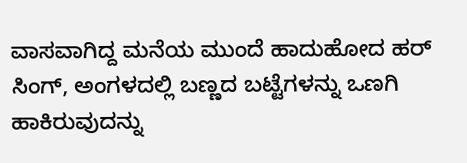ವಾಸವಾಗಿದ್ದ ಮನೆಯ ಮುಂದೆ ಹಾದುಹೋದ ಹರ್ ಸಿಂಗ್, ಅಂಗಳದಲ್ಲಿ ಬಣ್ಣದ ಬಟ್ಟೆಗಳನ್ನು ಒಣಗಿ ಹಾಕಿರುವುದನ್ನು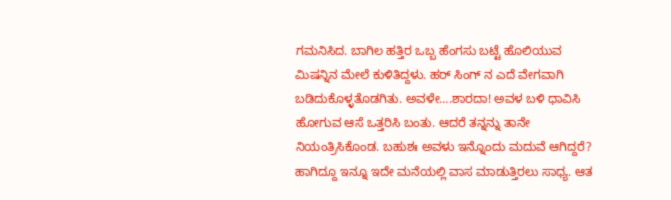ಗಮನಿಸಿದ. ಬಾಗಿಲ ಹತ್ತಿರ ಒಬ್ಬ ಹೆಂಗಸು ಬಟ್ಟೆ ಹೊಲಿಯುವ ಮಿಷನ್ನಿನ ಮೇಲೆ ಕುಳಿತಿದ್ದಳು. ಹರ್ ಸಿಂಗ್ ನ ಎದೆ ವೇಗವಾಗಿ ಬಡಿದುಕೊಳ್ಳತೊಡಗಿತು. ಅವಳೇ….ಶಾರದಾ! ಅವಳ ಬಳಿ ಧಾವಿಸಿ ಹೋಗುವ ಆಸೆ ಒತ್ತರಿಸಿ ಬಂತು. ಆದರೆ ತನ್ನನ್ನು ತಾನೇ ನಿಯಂತ್ರಿಸಿಕೊಂಡ. ಬಹುಶಃ ಅವಳು ಇನ್ನೊಂದು ಮದುವೆ ಆಗಿದ್ದರೆ? ಹಾಗಿದ್ದೂ ಇನ್ನೂ ಇದೇ ಮನೆಯಲ್ಲಿ ವಾಸ ಮಾಡುತ್ತಿರಲು ಸಾಧ್ಯ. ಆತ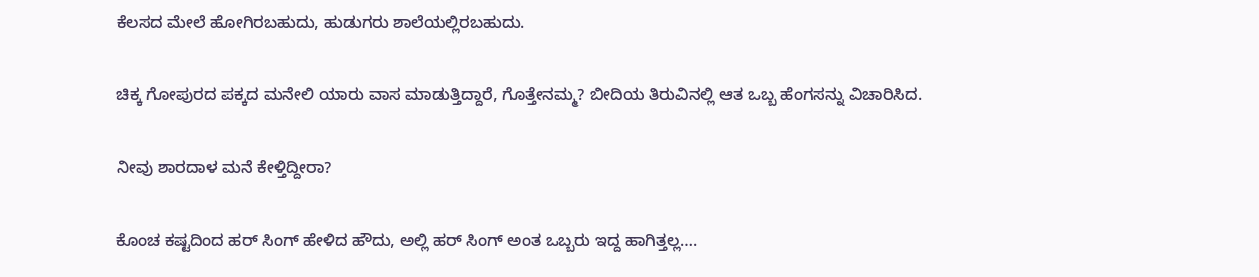ಕೆಲಸದ ಮೇಲೆ ಹೋಗಿರಬಹುದು, ಹುಡುಗರು ಶಾಲೆಯಲ್ಲಿರಬಹುದು.

ಚಿಕ್ಕ ಗೋಪುರದ ಪಕ್ಕದ ಮನೇಲಿ ಯಾರು ವಾಸ ಮಾಡುತ್ತಿದ್ದಾರೆ, ಗೊತ್ತೇನಮ್ಮ? ಬೀದಿಯ ತಿರುವಿನಲ್ಲಿ ಆತ ಒಬ್ಬ ಹೆಂಗಸನ್ನು ವಿಚಾರಿಸಿದ.

ನೀವು ಶಾರದಾಳ ಮನೆ ಕೇಳ್ತಿದ್ದೀರಾ?

ಕೊಂಚ ಕಷ್ಟದಿಂದ ಹರ್ ಸಿಂಗ್ ಹೇಳಿದ ಹೌದು, ಅಲ್ಲಿ ಹರ್ ಸಿಂಗ್ ಅಂತ ಒಬ್ಬರು ಇದ್ದ ಹಾಗಿತ್ತಲ್ಲ….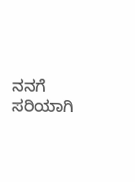ನನಗೆ ಸರಿಯಾಗಿ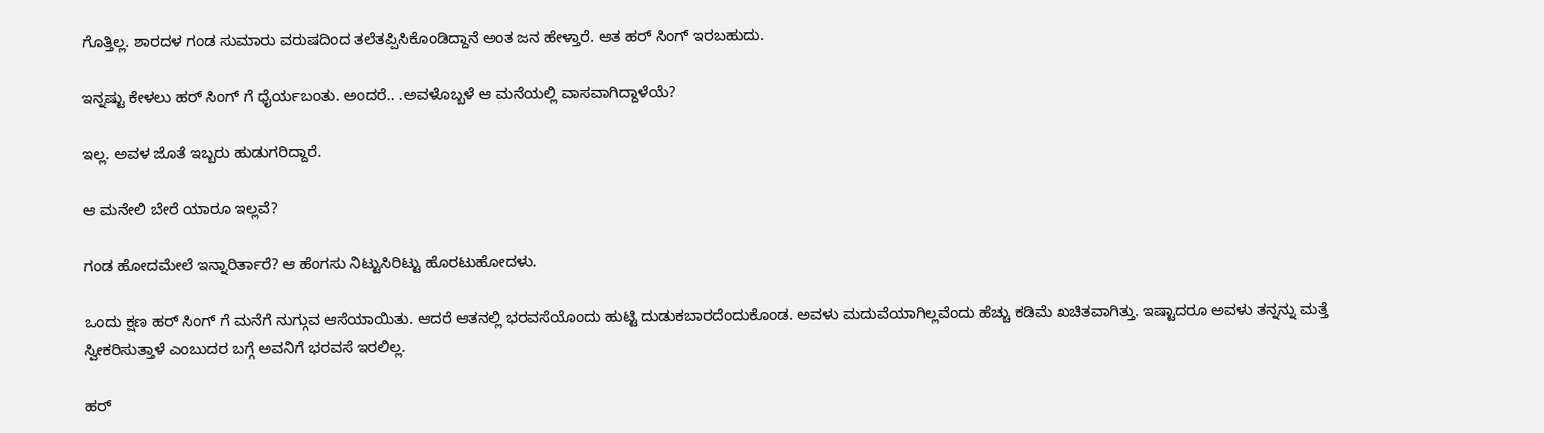ಗೊತ್ತಿಲ್ಲ. ಶಾರದಳ ಗಂಡ ಸುಮಾರು ವರುಷದಿಂದ ತಲೆತಪ್ಪಿಸಿಕೊಂಡಿದ್ದಾನೆ ಅಂತ ಜನ ಹೇಳ್ತಾರೆ. ಆತ ಹರ್ ಸಿಂಗ್ ಇರಬಹುದು.

ಇನ್ನಷ್ಟು ಕೇಳಲು ಹರ್ ಸಿಂಗ್ ಗೆ ಧೈರ್ಯಬಂತು. ಅಂದರೆ.. .ಅವಳೊಬ್ಬಳೆ ಆ ಮನೆಯಲ್ಲಿ ವಾಸವಾಗಿದ್ದಾಳೆಯೆ?

ಇಲ್ಲ. ಅವಳ ಜೊತೆ ಇಬ್ಬರು ಹುಡುಗರಿದ್ದಾರೆ.

ಆ ಮನೇಲಿ ಬೇರೆ ಯಾರೂ ಇಲ್ಲವೆ?

ಗಂಡ ಹೋದಮೇಲೆ ಇನ್ನಾರಿರ್ತಾರೆ? ಆ ಹೆಂಗಸು ನಿಟ್ಟುಸಿರಿಟ್ಟು ಹೊರಟುಹೋದಳು.

ಒಂದು ಕ್ಷಣ ಹರ್ ಸಿಂಗ್ ಗೆ ಮನೆಗೆ ನುಗ್ಗುವ ಆಸೆಯಾಯಿತು. ಆದರೆ ಆತನಲ್ಲಿ ಭರವಸೆಯೊಂದು ಹುಟ್ಟಿ ದುಡುಕಬಾರದೆಂದುಕೊಂಡ. ಅವಳು ಮದುವೆಯಾಗಿಲ್ಲವೆಂದು ಹೆಚ್ಚು ಕಡಿಮೆ ಖಚಿತವಾಗಿತ್ತು. ಇಷ್ಟಾದರೂ ಅವಳು ತನ್ನನ್ನು ಮತ್ತೆ ಸ್ವೀಕರಿಸುತ್ತಾಳೆ ಎಂಬುದರ ಬಗ್ಗೆ ಅವನಿಗೆ ಭರವಸೆ ಇರಲಿಲ್ಲ.

ಹರ್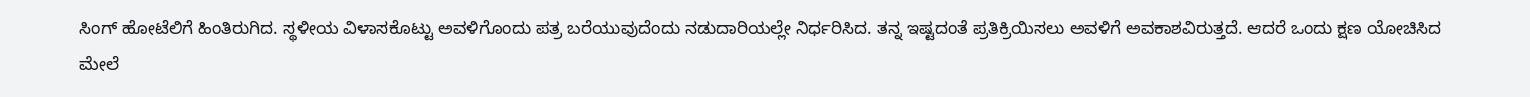ಸಿಂಗ್ ಹೋಟೆಲಿಗೆ ಹಿಂತಿರುಗಿದ. ಸ್ಥಳೀಯ ವಿಳಾಸಕೊಟ್ಟು ಅವಳಿಗೊಂದು ಪತ್ರ ಬರೆಯುವುದೆಂದು ನಡುದಾರಿಯಲ್ಲೇ ನಿರ್ಧರಿಸಿದ. ತನ್ನ ಇಷ್ಟದಂತೆ ಪ್ರತಿಕ್ರಿಯಿಸಲು ಅವಳಿಗೆ ಅವಕಾಶವಿರುತ್ತದೆ. ಆದರೆ ಒಂದು ಕ್ಷಣ ಯೋಚಿಸಿದ ಮೇಲೆ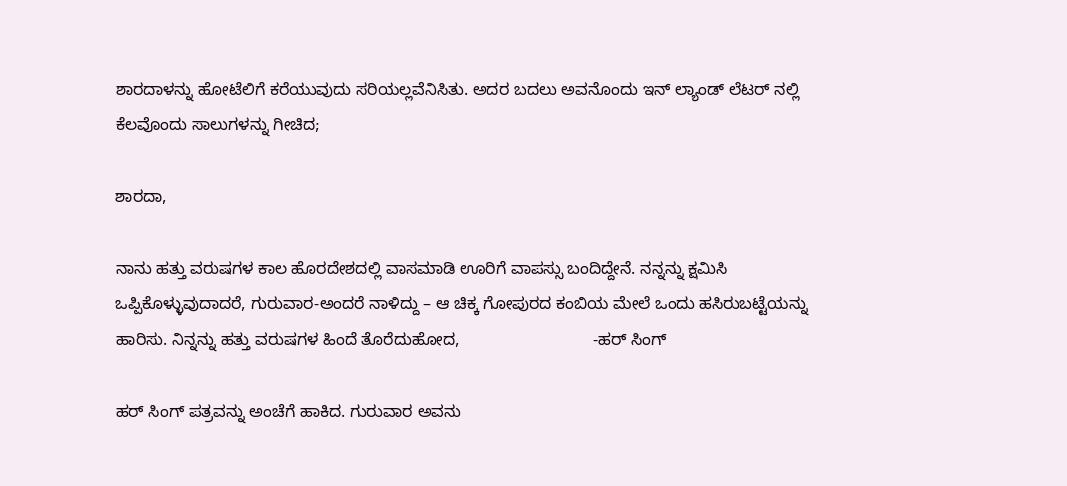ಶಾರದಾಳನ್ನು ಹೋಟೆಲಿಗೆ ಕರೆಯುವುದು ಸರಿಯಲ್ಲವೆನಿಸಿತು. ಅದರ ಬದಲು ಅವನೊಂದು ಇನ್ ಲ್ಯಾಂಡ್ ಲೆಟರ್ ನಲ್ಲಿ ಕೆಲವೊಂದು ಸಾಲುಗಳನ್ನು ಗೀಚಿದ;

ಶಾರದಾ,

ನಾನು ಹತ್ತು ವರುಷಗಳ ಕಾಲ ಹೊರದೇಶದಲ್ಲಿ ವಾಸಮಾಡಿ ಊರಿಗೆ ವಾಪಸ್ಸು ಬಂದಿದ್ದೇನೆ. ನನ್ನನ್ನು ಕ್ಷಮಿಸಿ ಒಪ್ಪಿಕೊಳ್ಳುವುದಾದರೆ, ಗುರುವಾರ-ಅಂದರೆ ನಾಳಿದ್ದು – ಆ ಚಿಕ್ಕ ಗೋಪುರದ ಕಂಬಿಯ ಮೇಲೆ ಒಂದು ಹಸಿರುಬಟ್ಟೆಯನ್ನು ಹಾರಿಸು. ನಿನ್ನನ್ನು ಹತ್ತು ವರುಷಗಳ ಹಿಂದೆ ತೊರೆದುಹೋದ,                             -ಹರ್ ಸಿಂಗ್

ಹರ್ ಸಿಂಗ್ ಪತ್ರವನ್ನು ಅಂಚೆಗೆ ಹಾಕಿದ. ಗುರುವಾರ ಅವನು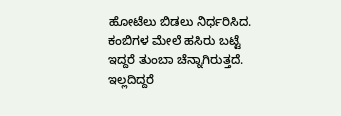ಹೋಟೆಲು ಬಿಡಲು ನಿರ್ಧರಿಸಿದ. ಕಂಬಿಗಳ ಮೇಲೆ ಹಸಿರು ಬಟ್ಟೆ ಇದ್ದರೆ ತುಂಬಾ ಚೆನ್ನಾಗಿರುತ್ತದೆ. ಇಲ್ಲದಿದ್ದರೆ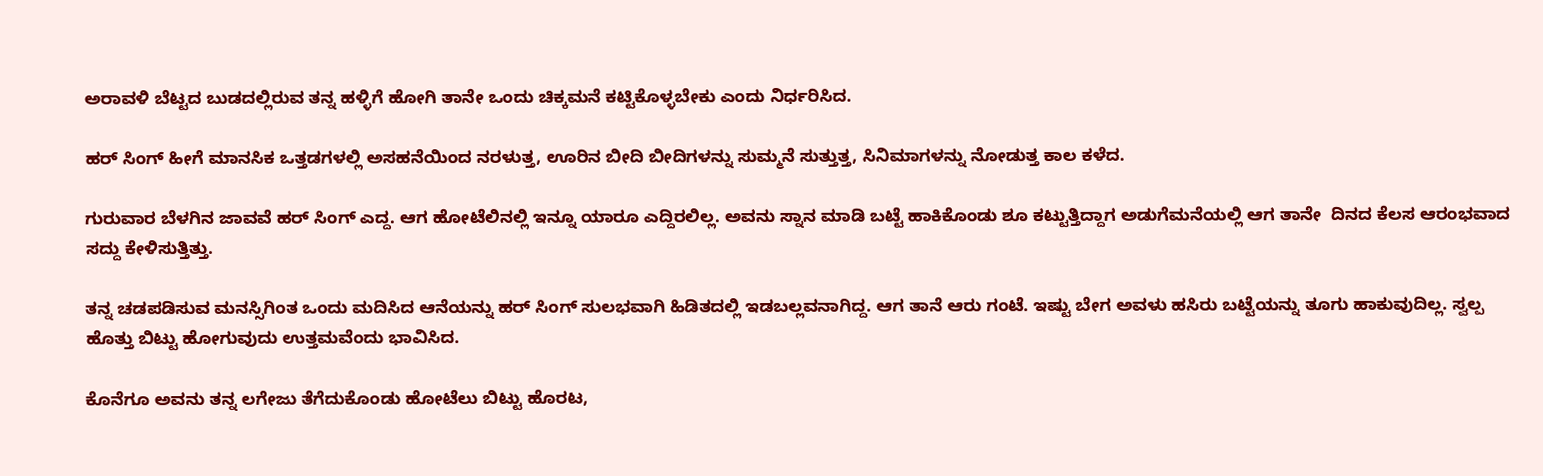ಅರಾವಳಿ ಬೆಟ್ಟದ ಬುಡದಲ್ಲಿರುವ ತನ್ನ ಹಳ್ಳಿಗೆ ಹೋಗಿ ತಾನೇ ಒಂದು ಚಿಕ್ಕಮನೆ ಕಟ್ಟಿಕೊಳ್ಳಬೇಕು ಎಂದು ನಿರ್ಧರಿಸಿದ.

ಹರ್ ಸಿಂಗ್ ಹೀಗೆ ಮಾನಸಿಕ ಒತ್ತಡಗಳಲ್ಲಿ ಅಸಹನೆಯಿಂದ ನರಳುತ್ತ, ಊರಿನ ಬೀದಿ ಬೀದಿಗಳನ್ನು ಸುಮ್ಮನೆ ಸುತ್ತುತ್ತ, ಸಿನಿಮಾಗಳನ್ನು ನೋಡುತ್ತ ಕಾಲ ಕಳೆದ.

ಗುರುವಾರ ಬೆಳಗಿನ ಜಾವವೆ ಹರ್ ಸಿಂಗ್ ಎದ್ದ. ಆಗ ಹೋಟೆಲಿನಲ್ಲಿ ಇನ್ನೂ ಯಾರೂ ಎದ್ದಿರಲಿಲ್ಲ. ಅವನು ಸ್ನಾನ ಮಾಡಿ ಬಟ್ಟೆ ಹಾಕಿಕೊಂಡು ಶೂ ಕಟ್ಟುತ್ತಿದ್ದಾಗ ಅಡುಗೆಮನೆಯಲ್ಲಿ ಆಗ ತಾನೇ  ದಿನದ ಕೆಲಸ ಆರಂಭವಾದ ಸದ್ದು ಕೇಳಿಸುತ್ತಿತ್ತು.

ತನ್ನ ಚಡಪಡಿಸುವ ಮನಸ್ಸಿಗಿಂತ ಒಂದು ಮದಿಸಿದ ಆನೆಯನ್ನು ಹರ್ ಸಿಂಗ್ ಸುಲಭವಾಗಿ ಹಿಡಿತದಲ್ಲಿ ಇಡಬಲ್ಲವನಾಗಿದ್ದ. ಆಗ ತಾನೆ ಆರು ಗಂಟೆ. ಇಷ್ಟು ಬೇಗ ಅವಳು ಹಸಿರು ಬಟ್ಟೆಯನ್ನು ತೂಗು ಹಾಕುವುದಿಲ್ಲ. ಸ್ವಲ್ಪ ಹೊತ್ತು ಬಿಟ್ಟು ಹೋಗುವುದು ಉತ್ತಮವೆಂದು ಭಾವಿಸಿದ.

ಕೊನೆಗೂ ಅವನು ತನ್ನ ಲಗೇಜು ತೆಗೆದುಕೊಂಡು ಹೋಟೆಲು ಬಿಟ್ಟು ಹೊರಟ,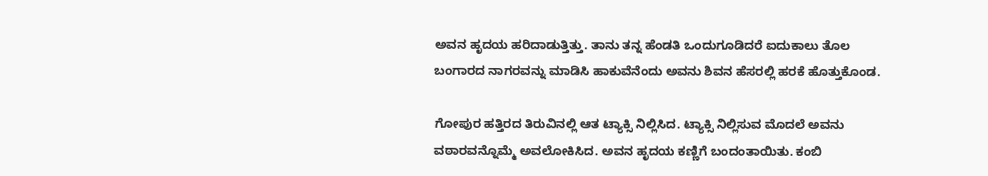ಅವನ ಹೃದಯ ಹರಿದಾಡುತ್ತಿತ್ತು. ತಾನು ತನ್ನ ಹೆಂಡತಿ ಒಂದುಗೂಡಿದರೆ ಐದುಕಾಲು ತೊಲ ಬಂಗಾರದ ನಾಗರವನ್ನು ಮಾಡಿಸಿ ಹಾಕುವೆನೆಂದು ಅವನು ಶಿವನ ಹೆಸರಲ್ಲಿ ಹರಕೆ ಹೊತ್ತುಕೊಂಡ.

ಗೋಪುರ ಹತ್ತಿರದ ತಿರುವಿನಲ್ಲಿ ಆತ ಟ್ಯಾಕ್ಸಿ ನಿಲ್ಲಿಸಿದ. ಟ್ಯಾಕ್ಸಿ ನಿಲ್ಲಿಸುವ ಮೊದಲೆ ಅವನು ವಠಾರವನ್ನೊಮ್ಮೆ ಅವಲೋಕಿಸಿದ. ಅವನ ಹೃದಯ ಕಣ್ಣಿಗೆ ಬಂದಂತಾಯಿತು. ಕಂಬಿ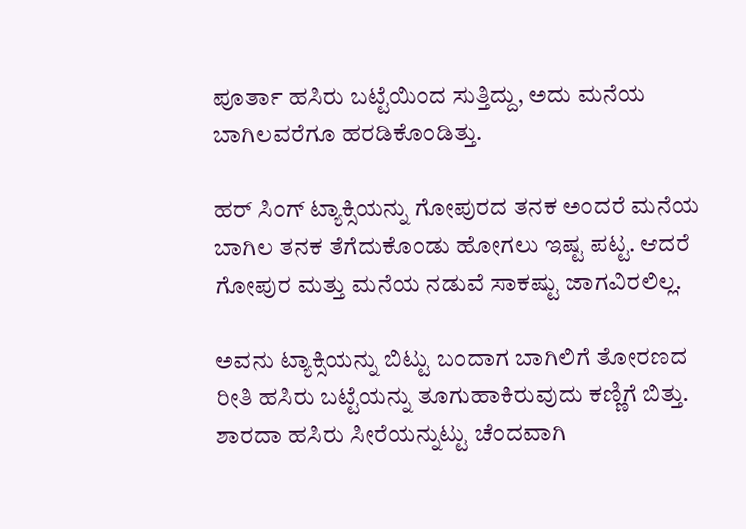ಪೂರ್ತಾ ಹಸಿರು ಬಟ್ಟೆಯಿಂದ ಸುತ್ತಿದ್ದು, ಅದು ಮನೆಯ ಬಾಗಿಲವರೆಗೂ ಹರಡಿಕೊಂಡಿತ್ತು.

ಹರ್ ಸಿಂಗ್ ಟ್ಯಾಕ್ಸಿಯನ್ನು ಗೋಪುರದ ತನಕ ಅಂದರೆ ಮನೆಯ ಬಾಗಿಲ ತನಕ ತೆಗೆದುಕೊಂಡು ಹೋಗಲು ಇಷ್ಟ ಪಟ್ಟ. ಆದರೆ ಗೋಪುರ ಮತ್ತು ಮನೆಯ ನಡುವೆ ಸಾಕಷ್ಟು ಜಾಗವಿರಲಿಲ್ಲ.

ಅವನು ಟ್ಯಾಕ್ಸಿಯನ್ನು ಬಿಟ್ಟು ಬಂದಾಗ ಬಾಗಿಲಿಗೆ ತೋರಣದ ರೀತಿ ಹಸಿರು ಬಟ್ಟೆಯನ್ನು ತೂಗುಹಾಕಿರುವುದು ಕಣ್ಣಿಗೆ ಬಿತ್ತು. ಶಾರದಾ ಹಸಿರು ಸೀರೆಯನ್ನುಟ್ಟು ಚೆಂದವಾಗಿ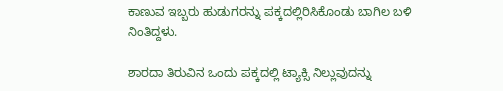ಕಾಣುವ ಇಬ್ಬರು ಹುಡುಗರನ್ನು ಪಕ್ಕದಲ್ಲಿರಿಸಿಕೊಂಡು ಬಾಗಿಲ ಬಳಿ ನಿಂತಿದ್ದಳು.

ಶಾರದಾ ತಿರುವಿನ ಒಂದು ಪಕ್ಕದಲ್ಲಿ ಟ್ಯಾಕ್ಸಿ ನಿಲ್ಲುವುದನ್ನು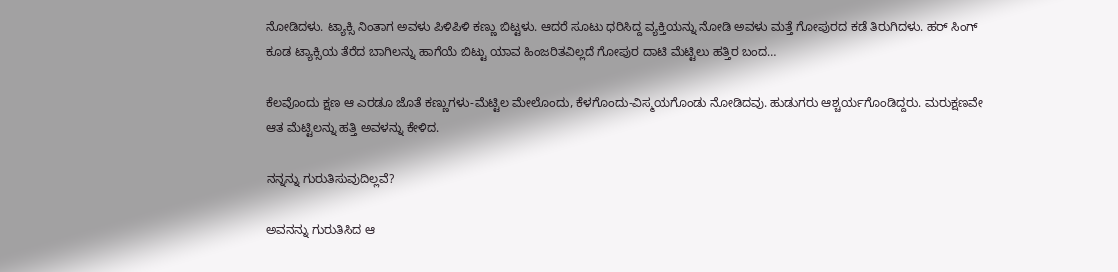ನೋಡಿದಳು. ಟ್ಯಾಕ್ಸಿ ನಿಂತಾಗ ಅವಳು ಪಿಳಿಪಿಳಿ ಕಣ್ಣು ಬಿಟ್ಟಳು. ಆದರೆ ಸೂಟು ಧರಿಸಿದ್ದ ವ್ಯಕ್ತಿಯನ್ನು ನೋಡಿ ಅವಳು ಮತ್ತೆ ಗೋಪುರದ ಕಡೆ ತಿರುಗಿದಳು. ಹರ್ ಸಿಂಗ್ ಕೂಡ ಟ್ಯಾಕ್ಸಿಯ ತೆರೆದ ಬಾಗಿಲನ್ನು ಹಾಗೆಯೆ ಬಿಟ್ಟು ಯಾವ ಹಿಂಜರಿತವಿಲ್ಲದೆ ಗೋಪುರ ದಾಟಿ ಮೆಟ್ಟಿಲು ಹತ್ತಿರ ಬಂದ…

ಕೆಲವೊಂದು ಕ್ಷಣ ಆ ಎರಡೂ ಜೊತೆ ಕಣ್ಣುಗಳು-ಮೆಟ್ಟಿಲ ಮೇಲೊಂದು, ಕೆಳಗೊಂದು-ವಿಸ್ಮಯಗೊಂಡು ನೋಡಿದವು. ಹುಡುಗರು ಆಶ್ಚರ್ಯಗೊಂಡಿದ್ದರು. ಮರುಕ್ಷಣವೇ ಆತ ಮೆಟ್ಟಿಲನ್ನು ಹತ್ತಿ ಅವಳನ್ನು ಕೇಳಿದ.

ನನ್ನನ್ನು ಗುರುತಿಸುವುದಿಲ್ಲವೆ?

ಅವನನ್ನು ಗುರುತಿಸಿದ ಆ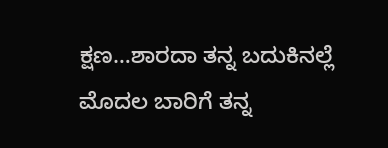ಕ್ಷಣ…ಶಾರದಾ ತನ್ನ ಬದುಕಿನಲ್ಲೆ ಮೊದಲ ಬಾರಿಗೆ ತನ್ನ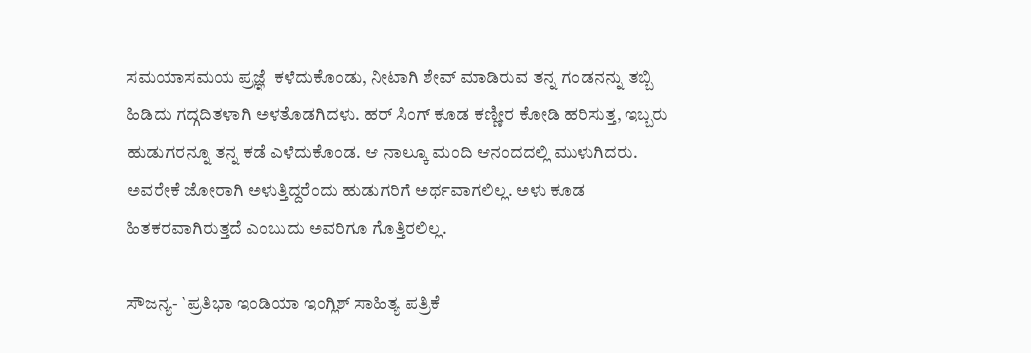ಸಮಯಾಸಮಯ ಪ್ರಜ್ಞೆ  ಕಳೆದುಕೊಂಡು, ನೀಟಾಗಿ ಶೇವ್ ಮಾಡಿರುವ ತನ್ನ ಗಂಡನನ್ನು ತಬ್ಬಿ ಹಿಡಿದು ಗದ್ಗದಿತಳಾಗಿ ಅಳತೊಡಗಿದಳು. ಹರ್ ಸಿಂಗ್ ಕೂಡ ಕಣ್ಣೀರ ಕೋಡಿ ಹರಿಸುತ್ತ, ಇಬ್ಬರು ಹುಡುಗರನ್ನೂ ತನ್ನ ಕಡೆ ಎಳೆದುಕೊಂಡ. ಆ ನಾಲ್ಕೂ ಮಂದಿ ಆನಂದದಲ್ಲಿ ಮುಳುಗಿದರು. ಅವರೇಕೆ ಜೋರಾಗಿ ಅಳುತ್ತಿದ್ದರೆಂದು ಹುಡುಗರಿಗೆ ಅರ್ಥವಾಗಲಿಲ್ಲ. ಅಳು ಕೂಡ ಹಿತಕರವಾಗಿರುತ್ತದೆ ಎಂಬುದು ಅವರಿಗೂ ಗೊತ್ತಿರಲಿಲ್ಲ.

ಸೌಜನ್ಯ- `ಪ್ರತಿಭಾ ಇಂಡಿಯಾ ಇಂಗ್ಲಿಶ್ ಸಾಹಿತ್ಯ ಪತ್ರಿಕೆ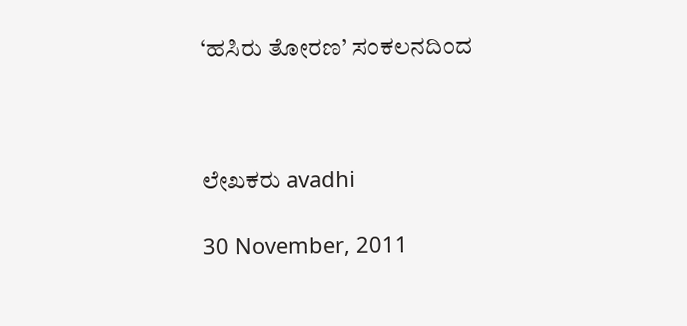‘ಹಸಿರು ತೋರಣ’ ಸಂಕಲನದಿಂದ



ಲೇಖಕರು avadhi

30 November, 2011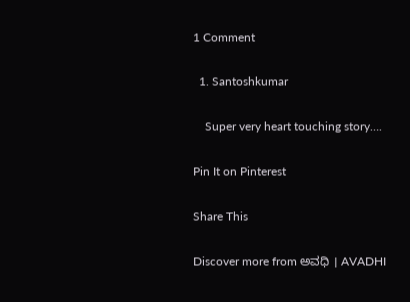1 Comment

  1. Santoshkumar

    Super very heart touching story….

Pin It on Pinterest

Share This

Discover more from ಅವಧಿ । AVADHI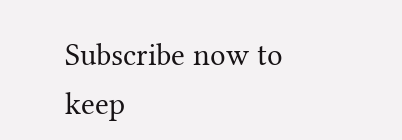Subscribe now to keep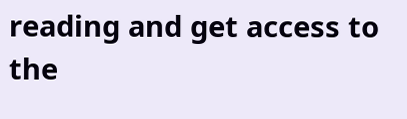reading and get access to the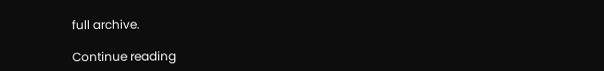full archive.

Continue reading